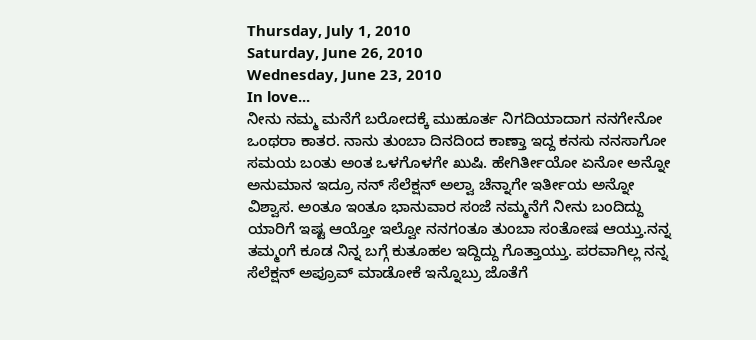Thursday, July 1, 2010
Saturday, June 26, 2010
Wednesday, June 23, 2010
In love...
ನೀನು ನಮ್ಮ ಮನೆಗೆ ಬರೋದಕ್ಕೆ ಮುಹೂರ್ತ ನಿಗದಿಯಾದಾಗ ನನಗೇನೋ ಒಂಥರಾ ಕಾತರ. ನಾನು ತುಂಬಾ ದಿನದಿಂದ ಕಾಣ್ತಾ ಇದ್ದ ಕನಸು ನನಸಾಗೋ ಸಮಯ ಬಂತು ಅಂತ ಒಳಗೊಳಗೇ ಖುಷಿ. ಹೇಗಿರ್ತೀಯೋ ಏನೋ ಅನ್ನೋ ಅನುಮಾನ ಇದ್ರೂ ನನ್ ಸೆಲೆಕ್ಷನ್ ಅಲ್ವಾ ಚೆನ್ನಾಗೇ ಇರ್ತೀಯ ಅನ್ನೋ ವಿಶ್ವಾಸ. ಅಂತೂ ಇಂತೂ ಭಾನುವಾರ ಸಂಜೆ ನಮ್ಮನೆಗೆ ನೀನು ಬಂದಿದ್ದು ಯಾರಿಗೆ ಇಷ್ಟ ಆಯ್ತೋ ಇಲ್ವೋ ನನಗಂತೂ ತುಂಬಾ ಸಂತೋಷ ಆಯ್ತು.ನನ್ನ ತಮ್ಮಂಗೆ ಕೂಡ ನಿನ್ನ ಬಗ್ಗೆ ಕುತೂಹಲ ಇದ್ದಿದ್ದು ಗೊತ್ತಾಯ್ತು. ಪರವಾಗಿಲ್ಲ ನನ್ನ ಸೆಲೆಕ್ಷನ್ ಅಪ್ರೂವ್ ಮಾಡೋಕೆ ಇನ್ನೊಬ್ರು ಜೊತೆಗೆ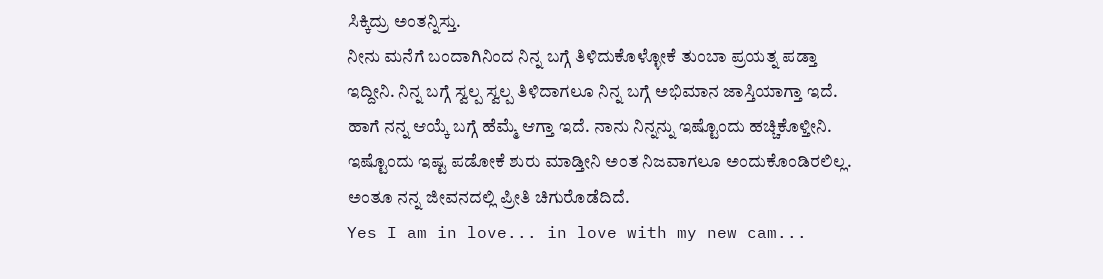ಸಿಕ್ಕಿದ್ರು ಅಂತನ್ನಿಸ್ತು.
ನೀನು ಮನೆಗೆ ಬಂದಾಗಿನಿಂದ ನಿನ್ನ ಬಗ್ಗೆ ತಿಳಿದುಕೊಳ್ಳೋಕೆ ತುಂಬಾ ಪ್ರಯತ್ನ ಪಡ್ತಾ ಇದ್ದೀನಿ. ನಿನ್ನ ಬಗ್ಗೆ ಸ್ವಲ್ಪ ಸ್ವಲ್ಪ ತಿಳಿದಾಗಲೂ ನಿನ್ನ ಬಗ್ಗೆ ಅಭಿಮಾನ ಜಾಸ್ತಿಯಾಗ್ತಾ ಇದೆ. ಹಾಗೆ ನನ್ನ ಆಯ್ಕೆ ಬಗ್ಗೆ ಹೆಮ್ಮೆ ಆಗ್ತಾ ಇದೆ. ನಾನು ನಿನ್ನನ್ನು ಇಷ್ಟೊಂದು ಹಚ್ಚಿಕೊಳ್ತೀನಿ. ಇಷ್ಟೊಂದು ಇಷ್ಟ ಪಡೋಕೆ ಶುರು ಮಾಡ್ತೀನಿ ಅಂತ ನಿಜವಾಗಲೂ ಅಂದುಕೊಂಡಿರಲಿಲ್ಲ. ಅಂತೂ ನನ್ನ ಜೀವನದಲ್ಲಿ ಪ್ರೀತಿ ಚಿಗುರೊಡೆದಿದೆ.
Yes I am in love... in love with my new cam...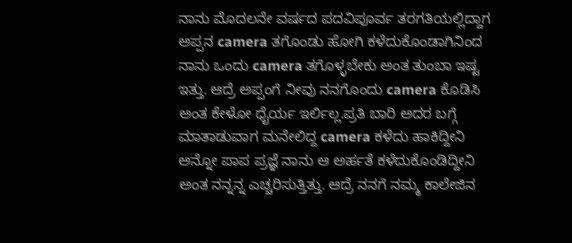ನಾನು ಮೊದಲನೇ ವರ್ಷದ ಪದವಿಪೂರ್ವ ತರಗತಿಯಲ್ಲಿದ್ದಾಗ ಅಪ್ಪನ camera ತಗೊಂಡು ಹೋಗಿ ಕಳೆದುಕೊಂಡಾಗಿನಿಂದ ನಾನು ಒಂದು camera ತಗೊಳ್ಳಬೇಕು ಅಂತ ತುಂಬಾ ಇಷ್ಟ ಇತ್ತು. ಆದ್ರೆ ಅಪ್ಪಂಗೆ ನೀವು ನನಗೊಂದು camera ಕೊಡಿಸಿ ಅಂತ ಕೇಳೋ ಧೈರ್ಯ ಇರ್ಲಿಲ್ಲ.ಪ್ರತಿ ಬಾರಿ ಅದರ ಬಗ್ಗೆ ಮಾತಾಡುವಾಗ ಮನೇಲಿದ್ದ camera ಕಳೆದು ಹಾಕಿದ್ದೀನಿ ಅನ್ನೋ ಪಾಪ ಪ್ರಜ್ಞೆ ನಾನು ಆ ಅರ್ಹತೆ ಕಳೆದುಕೊಂಡಿದ್ದೀನಿ ಅಂತ ನನ್ನನ್ನ ಎಚ್ಚರಿಸುತ್ತಿತ್ತು. ಆದ್ರೆ ನನಗೆ ನಮ್ಮ ಕಾಲೇಜಿನ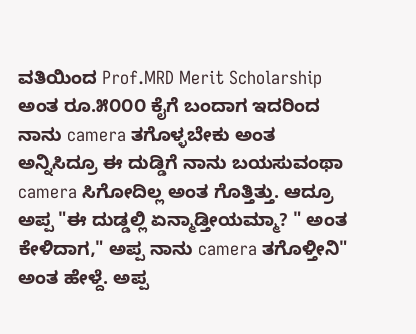ವತಿಯಿಂದ Prof.MRD Merit Scholarship ಅಂತ ರೂ.೫೦೦೦ ಕೈಗೆ ಬಂದಾಗ ಇದರಿಂದ ನಾನು camera ತಗೊಳ್ಳಬೇಕು ಅಂತ ಅನ್ನಿಸಿದ್ರೂ ಈ ದುಡ್ಡಿಗೆ ನಾನು ಬಯಸುವಂಥಾ camera ಸಿಗೋದಿಲ್ಲ ಅಂತ ಗೊತ್ತಿತ್ತು. ಆದ್ರೂ ಅಪ್ಪ "ಈ ದುಡ್ಡಲ್ಲಿ ಏನ್ಮಾಡ್ತೀಯಮ್ಮಾ? " ಅಂತ ಕೇಳಿದಾಗ," ಅಪ್ಪ ನಾನು camera ತಗೊಳ್ತೀನಿ" ಅಂತ ಹೇಳ್ದೆ. ಅಪ್ಪ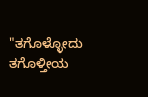"ತಗೊಳ್ಳೋದು ತಗೊಳ್ತೀಯ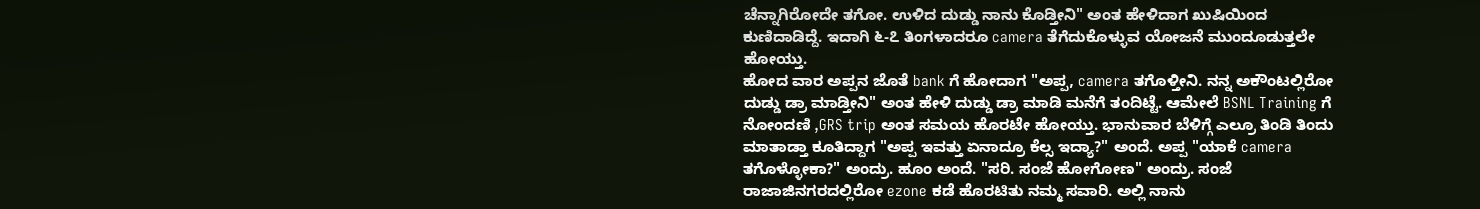ಚೆನ್ನಾಗಿರೋದೇ ತಗೋ. ಉಳಿದ ದುಡ್ಡು ನಾನು ಕೊಡ್ತೀನಿ" ಅಂತ ಹೇಳಿದಾಗ ಖುಷಿಯಿಂದ ಕುಣಿದಾಡಿದ್ದೆ. ಇದಾಗಿ ೬-೭ ತಿಂಗಳಾದರೂ camera ತೆಗೆದುಕೊಳ್ಳುವ ಯೋಜನೆ ಮುಂದೂಡುತ್ತಲೇ ಹೋಯ್ತು.
ಹೋದ ವಾರ ಅಪ್ಪನ ಜೊತೆ bank ಗೆ ಹೋದಾಗ "ಅಪ್ಪ, camera ತಗೊಳ್ತೀನಿ. ನನ್ನ ಅಕೌಂಟಲ್ಲಿರೋ ದುಡ್ಡು ಡ್ರಾ ಮಾಡ್ತೀನಿ" ಅಂತ ಹೇಳಿ ದುಡ್ಡು ಡ್ರಾ ಮಾಡಿ ಮನೆಗೆ ತಂದಿಟ್ಟೆ. ಆಮೇಲೆ BSNL Training ಗೆ ನೋಂದಣಿ ,GRS trip ಅಂತ ಸಮಯ ಹೊರಟೇ ಹೋಯ್ತು. ಭಾನುವಾರ ಬೆಳಿಗ್ಗೆ ಎಲ್ರೂ ತಿಂಡಿ ತಿಂದು ಮಾತಾಡ್ತಾ ಕೂತಿದ್ದಾಗ "ಅಪ್ಪ ಇವತ್ತು ಏನಾದ್ರೂ ಕೆಲ್ಸ ಇದ್ಯಾ?" ಅಂದೆ. ಅಪ್ಪ "ಯಾಕೆ camera ತಗೊಳ್ಳೋಕಾ?" ಅಂದ್ರು. ಹೂಂ ಅಂದೆ. "ಸರಿ. ಸಂಜೆ ಹೋಗೋಣ" ಅಂದ್ರು. ಸಂಜೆ ರಾಜಾಜಿನಗರದಲ್ಲಿರೋ ezone ಕಡೆ ಹೊರಟಿತು ನಮ್ಮ ಸವಾರಿ. ಅಲ್ಲಿ ನಾನು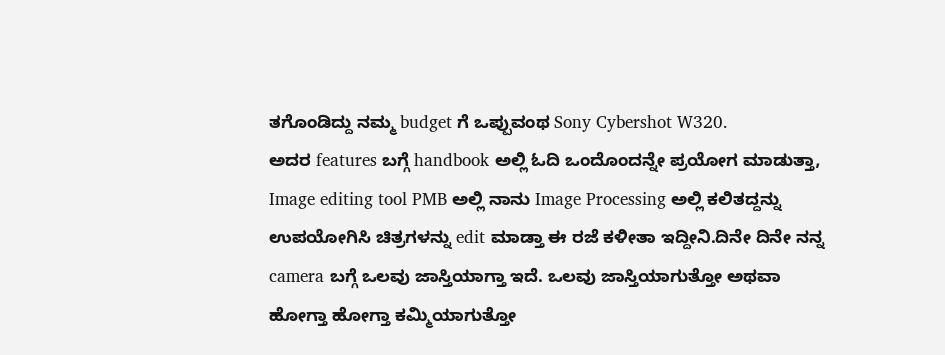ತಗೊಂಡಿದ್ದು ನಮ್ಮ budget ಗೆ ಒಪ್ಪುವಂಥ Sony Cybershot W320.
ಅದರ features ಬಗ್ಗೆ handbook ಅಲ್ಲಿ ಓದಿ ಒಂದೊಂದನ್ನೇ ಪ್ರಯೋಗ ಮಾಡುತ್ತಾ, Image editing tool PMB ಅಲ್ಲಿ ನಾನು Image Processing ಅಲ್ಲಿ ಕಲಿತದ್ದನ್ನು ಉಪಯೋಗಿಸಿ ಚಿತ್ರಗಳನ್ನು edit ಮಾಡ್ತಾ ಈ ರಜೆ ಕಳೀತಾ ಇದ್ದೀನಿ.ದಿನೇ ದಿನೇ ನನ್ನ camera ಬಗ್ಗೆ ಒಲವು ಜಾಸ್ತಿಯಾಗ್ತಾ ಇದೆ. ಒಲವು ಜಾಸ್ತಿಯಾಗುತ್ತೋ ಅಥವಾ ಹೋಗ್ತಾ ಹೋಗ್ತಾ ಕಮ್ಮಿಯಾಗುತ್ತೋ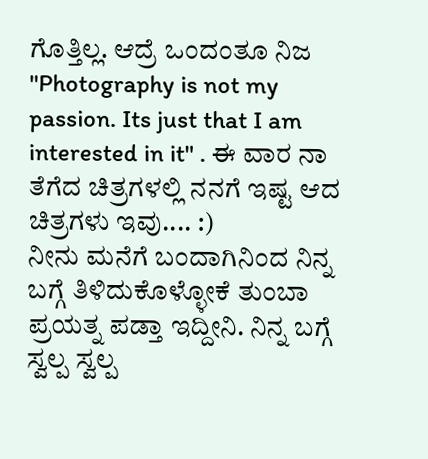ಗೊತ್ತಿಲ್ಲ. ಆದ್ರೆ ಒಂದಂತೂ ನಿಜ "Photography is not my passion. Its just that I am interested in it" . ಈ ವಾರ ನಾ ತೆಗೆದ ಚಿತ್ರಗಳಲ್ಲಿ ನನಗೆ ಇಷ್ಟ ಆದ ಚಿತ್ರಗಳು ಇವು.... :)
ನೀನು ಮನೆಗೆ ಬಂದಾಗಿನಿಂದ ನಿನ್ನ ಬಗ್ಗೆ ತಿಳಿದುಕೊಳ್ಳೋಕೆ ತುಂಬಾ ಪ್ರಯತ್ನ ಪಡ್ತಾ ಇದ್ದೀನಿ. ನಿನ್ನ ಬಗ್ಗೆ ಸ್ವಲ್ಪ ಸ್ವಲ್ಪ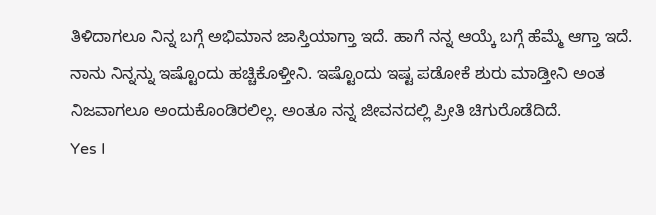ತಿಳಿದಾಗಲೂ ನಿನ್ನ ಬಗ್ಗೆ ಅಭಿಮಾನ ಜಾಸ್ತಿಯಾಗ್ತಾ ಇದೆ. ಹಾಗೆ ನನ್ನ ಆಯ್ಕೆ ಬಗ್ಗೆ ಹೆಮ್ಮೆ ಆಗ್ತಾ ಇದೆ. ನಾನು ನಿನ್ನನ್ನು ಇಷ್ಟೊಂದು ಹಚ್ಚಿಕೊಳ್ತೀನಿ. ಇಷ್ಟೊಂದು ಇಷ್ಟ ಪಡೋಕೆ ಶುರು ಮಾಡ್ತೀನಿ ಅಂತ ನಿಜವಾಗಲೂ ಅಂದುಕೊಂಡಿರಲಿಲ್ಲ. ಅಂತೂ ನನ್ನ ಜೀವನದಲ್ಲಿ ಪ್ರೀತಿ ಚಿಗುರೊಡೆದಿದೆ.
Yes I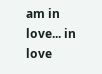am in love... in love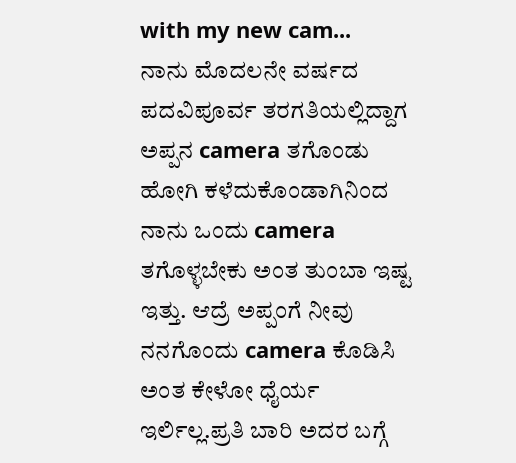with my new cam...
ನಾನು ಮೊದಲನೇ ವರ್ಷದ ಪದವಿಪೂರ್ವ ತರಗತಿಯಲ್ಲಿದ್ದಾಗ ಅಪ್ಪನ camera ತಗೊಂಡು ಹೋಗಿ ಕಳೆದುಕೊಂಡಾಗಿನಿಂದ ನಾನು ಒಂದು camera ತಗೊಳ್ಳಬೇಕು ಅಂತ ತುಂಬಾ ಇಷ್ಟ ಇತ್ತು. ಆದ್ರೆ ಅಪ್ಪಂಗೆ ನೀವು ನನಗೊಂದು camera ಕೊಡಿಸಿ ಅಂತ ಕೇಳೋ ಧೈರ್ಯ ಇರ್ಲಿಲ್ಲ.ಪ್ರತಿ ಬಾರಿ ಅದರ ಬಗ್ಗೆ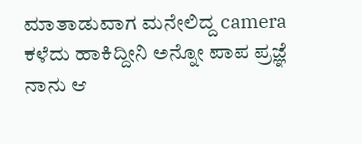ಮಾತಾಡುವಾಗ ಮನೇಲಿದ್ದ camera ಕಳೆದು ಹಾಕಿದ್ದೀನಿ ಅನ್ನೋ ಪಾಪ ಪ್ರಜ್ಞೆ ನಾನು ಆ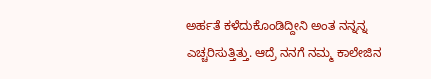ಅರ್ಹತೆ ಕಳೆದುಕೊಂಡಿದ್ದೀನಿ ಅಂತ ನನ್ನನ್ನ ಎಚ್ಚರಿಸುತ್ತಿತ್ತು. ಆದ್ರೆ ನನಗೆ ನಮ್ಮ ಕಾಲೇಜಿನ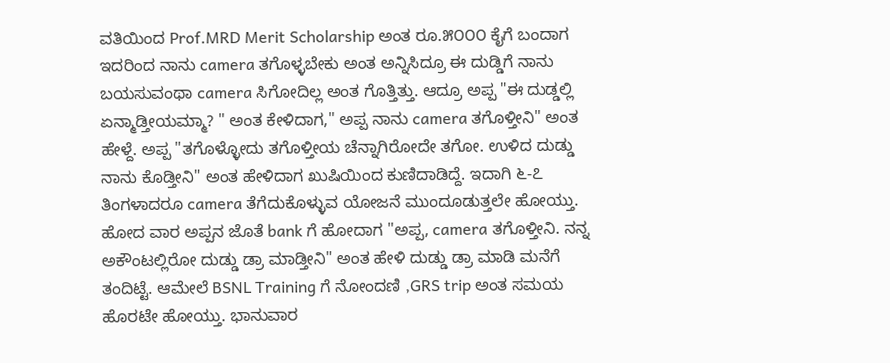ವತಿಯಿಂದ Prof.MRD Merit Scholarship ಅಂತ ರೂ.೫೦೦೦ ಕೈಗೆ ಬಂದಾಗ ಇದರಿಂದ ನಾನು camera ತಗೊಳ್ಳಬೇಕು ಅಂತ ಅನ್ನಿಸಿದ್ರೂ ಈ ದುಡ್ಡಿಗೆ ನಾನು ಬಯಸುವಂಥಾ camera ಸಿಗೋದಿಲ್ಲ ಅಂತ ಗೊತ್ತಿತ್ತು. ಆದ್ರೂ ಅಪ್ಪ "ಈ ದುಡ್ಡಲ್ಲಿ ಏನ್ಮಾಡ್ತೀಯಮ್ಮಾ? " ಅಂತ ಕೇಳಿದಾಗ," ಅಪ್ಪ ನಾನು camera ತಗೊಳ್ತೀನಿ" ಅಂತ ಹೇಳ್ದೆ. ಅಪ್ಪ "ತಗೊಳ್ಳೋದು ತಗೊಳ್ತೀಯ ಚೆನ್ನಾಗಿರೋದೇ ತಗೋ. ಉಳಿದ ದುಡ್ಡು ನಾನು ಕೊಡ್ತೀನಿ" ಅಂತ ಹೇಳಿದಾಗ ಖುಷಿಯಿಂದ ಕುಣಿದಾಡಿದ್ದೆ. ಇದಾಗಿ ೬-೭ ತಿಂಗಳಾದರೂ camera ತೆಗೆದುಕೊಳ್ಳುವ ಯೋಜನೆ ಮುಂದೂಡುತ್ತಲೇ ಹೋಯ್ತು.
ಹೋದ ವಾರ ಅಪ್ಪನ ಜೊತೆ bank ಗೆ ಹೋದಾಗ "ಅಪ್ಪ, camera ತಗೊಳ್ತೀನಿ. ನನ್ನ ಅಕೌಂಟಲ್ಲಿರೋ ದುಡ್ಡು ಡ್ರಾ ಮಾಡ್ತೀನಿ" ಅಂತ ಹೇಳಿ ದುಡ್ಡು ಡ್ರಾ ಮಾಡಿ ಮನೆಗೆ ತಂದಿಟ್ಟೆ. ಆಮೇಲೆ BSNL Training ಗೆ ನೋಂದಣಿ ,GRS trip ಅಂತ ಸಮಯ ಹೊರಟೇ ಹೋಯ್ತು. ಭಾನುವಾರ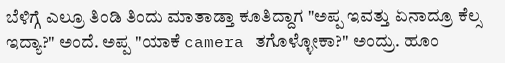ಬೆಳಿಗ್ಗೆ ಎಲ್ರೂ ತಿಂಡಿ ತಿಂದು ಮಾತಾಡ್ತಾ ಕೂತಿದ್ದಾಗ "ಅಪ್ಪ ಇವತ್ತು ಏನಾದ್ರೂ ಕೆಲ್ಸ ಇದ್ಯಾ?" ಅಂದೆ. ಅಪ್ಪ "ಯಾಕೆ camera ತಗೊಳ್ಳೋಕಾ?" ಅಂದ್ರು. ಹೂಂ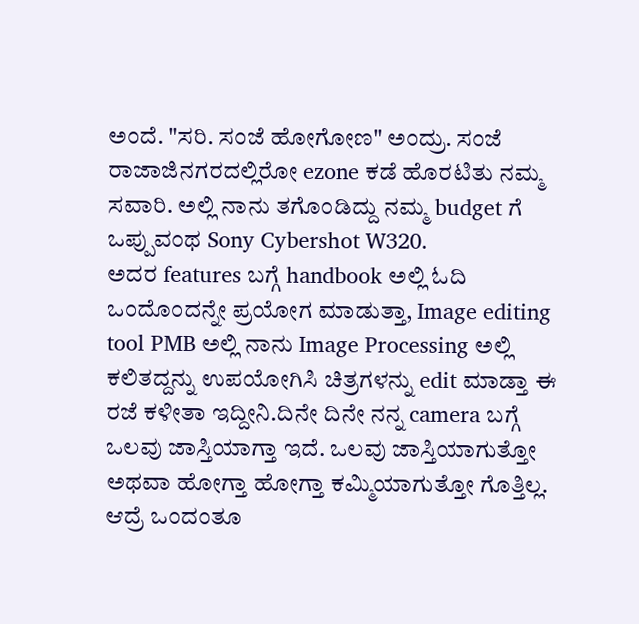ಅಂದೆ. "ಸರಿ. ಸಂಜೆ ಹೋಗೋಣ" ಅಂದ್ರು. ಸಂಜೆ ರಾಜಾಜಿನಗರದಲ್ಲಿರೋ ezone ಕಡೆ ಹೊರಟಿತು ನಮ್ಮ ಸವಾರಿ. ಅಲ್ಲಿ ನಾನು ತಗೊಂಡಿದ್ದು ನಮ್ಮ budget ಗೆ ಒಪ್ಪುವಂಥ Sony Cybershot W320.
ಅದರ features ಬಗ್ಗೆ handbook ಅಲ್ಲಿ ಓದಿ ಒಂದೊಂದನ್ನೇ ಪ್ರಯೋಗ ಮಾಡುತ್ತಾ, Image editing tool PMB ಅಲ್ಲಿ ನಾನು Image Processing ಅಲ್ಲಿ ಕಲಿತದ್ದನ್ನು ಉಪಯೋಗಿಸಿ ಚಿತ್ರಗಳನ್ನು edit ಮಾಡ್ತಾ ಈ ರಜೆ ಕಳೀತಾ ಇದ್ದೀನಿ.ದಿನೇ ದಿನೇ ನನ್ನ camera ಬಗ್ಗೆ ಒಲವು ಜಾಸ್ತಿಯಾಗ್ತಾ ಇದೆ. ಒಲವು ಜಾಸ್ತಿಯಾಗುತ್ತೋ ಅಥವಾ ಹೋಗ್ತಾ ಹೋಗ್ತಾ ಕಮ್ಮಿಯಾಗುತ್ತೋ ಗೊತ್ತಿಲ್ಲ. ಆದ್ರೆ ಒಂದಂತೂ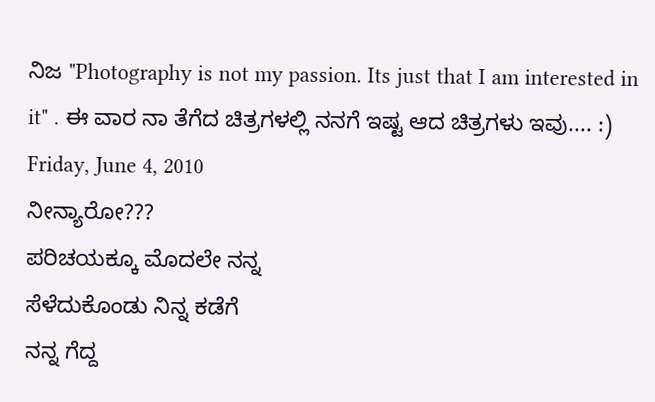ನಿಜ "Photography is not my passion. Its just that I am interested in it" . ಈ ವಾರ ನಾ ತೆಗೆದ ಚಿತ್ರಗಳಲ್ಲಿ ನನಗೆ ಇಷ್ಟ ಆದ ಚಿತ್ರಗಳು ಇವು.... :)
Friday, June 4, 2010
ನೀನ್ಯಾರೋ???
ಪರಿಚಯಕ್ಕೂ ಮೊದಲೇ ನನ್ನ
ಸೆಳೆದುಕೊಂಡು ನಿನ್ನ ಕಡೆಗೆ
ನನ್ನ ಗೆದ್ದ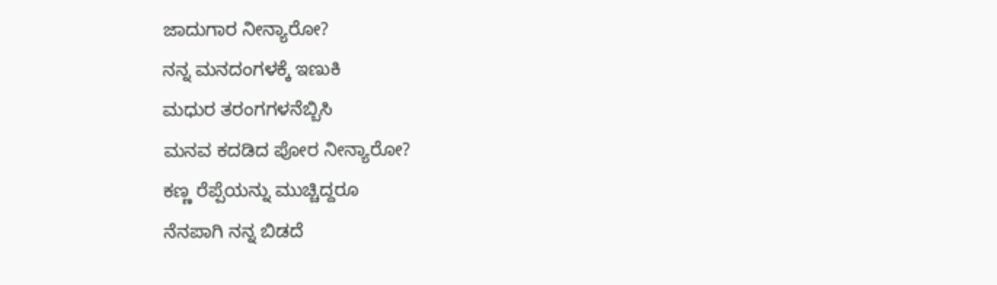ಜಾದುಗಾರ ನೀನ್ಯಾರೋ?
ನನ್ನ ಮನದಂಗಳಕ್ಕೆ ಇಣುಕಿ
ಮಧುರ ತರಂಗಗಳನೆಬ್ಬಿಸಿ
ಮನವ ಕದಡಿದ ಪೋರ ನೀನ್ಯಾರೋ?
ಕಣ್ಣ ರೆಪ್ಪೆಯನ್ನು ಮುಚ್ಚಿದ್ದರೂ
ನೆನಪಾಗಿ ನನ್ನ ಬಿಡದೆ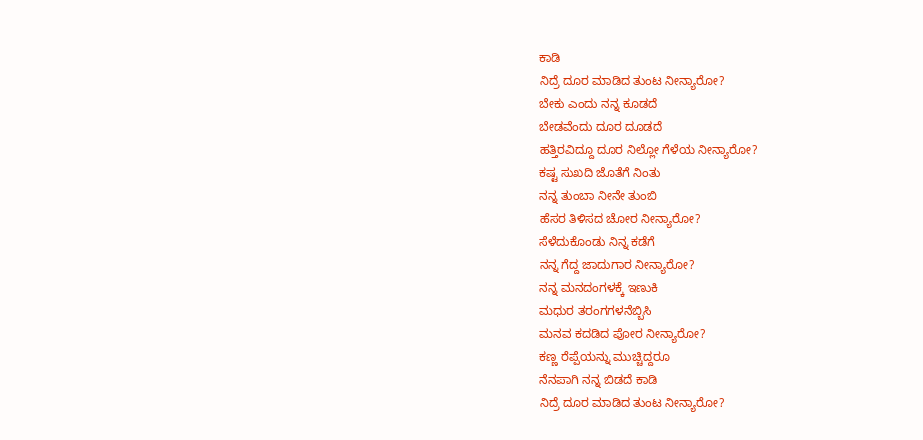ಕಾಡಿ
ನಿದ್ರೆ ದೂರ ಮಾಡಿದ ತುಂಟ ನೀನ್ಯಾರೋ?
ಬೇಕು ಎಂದು ನನ್ನ ಕೂಡದೆ
ಬೇಡವೆಂದು ದೂರ ದೂಡದೆ
ಹತ್ತಿರವಿದ್ದೂ ದೂರ ನಿಲ್ಲೋ ಗೆಳೆಯ ನೀನ್ಯಾರೋ?
ಕಷ್ಟ ಸುಖದಿ ಜೊತೆಗೆ ನಿಂತು
ನನ್ನ ತುಂಬಾ ನೀನೇ ತುಂಬಿ
ಹೆಸರ ತಿಳಿಸದ ಚೋರ ನೀನ್ಯಾರೋ?
ಸೆಳೆದುಕೊಂಡು ನಿನ್ನ ಕಡೆಗೆ
ನನ್ನ ಗೆದ್ದ ಜಾದುಗಾರ ನೀನ್ಯಾರೋ?
ನನ್ನ ಮನದಂಗಳಕ್ಕೆ ಇಣುಕಿ
ಮಧುರ ತರಂಗಗಳನೆಬ್ಬಿಸಿ
ಮನವ ಕದಡಿದ ಪೋರ ನೀನ್ಯಾರೋ?
ಕಣ್ಣ ರೆಪ್ಪೆಯನ್ನು ಮುಚ್ಚಿದ್ದರೂ
ನೆನಪಾಗಿ ನನ್ನ ಬಿಡದೆ ಕಾಡಿ
ನಿದ್ರೆ ದೂರ ಮಾಡಿದ ತುಂಟ ನೀನ್ಯಾರೋ?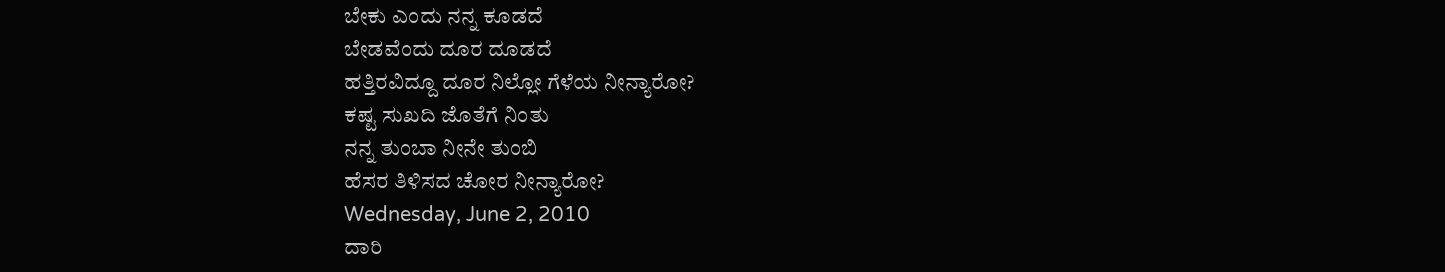ಬೇಕು ಎಂದು ನನ್ನ ಕೂಡದೆ
ಬೇಡವೆಂದು ದೂರ ದೂಡದೆ
ಹತ್ತಿರವಿದ್ದೂ ದೂರ ನಿಲ್ಲೋ ಗೆಳೆಯ ನೀನ್ಯಾರೋ?
ಕಷ್ಟ ಸುಖದಿ ಜೊತೆಗೆ ನಿಂತು
ನನ್ನ ತುಂಬಾ ನೀನೇ ತುಂಬಿ
ಹೆಸರ ತಿಳಿಸದ ಚೋರ ನೀನ್ಯಾರೋ?
Wednesday, June 2, 2010
ದಾರಿ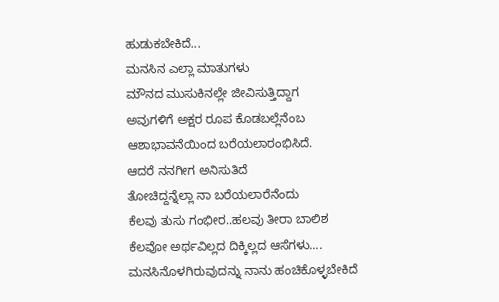ಹುಡುಕಬೇಕಿದೆ...
ಮನಸಿನ ಎಲ್ಲಾ ಮಾತುಗಳು
ಮೌನದ ಮುಸುಕಿನಲ್ಲೇ ಜೀವಿಸುತ್ತಿದ್ದಾಗ
ಅವುಗಳಿಗೆ ಅಕ್ಷರ ರೂಪ ಕೊಡಬಲ್ಲೆನೆಂಬ
ಆಶಾಭಾವನೆಯಿಂದ ಬರೆಯಲಾರಂಭಿಸಿದೆ.
ಆದರೆ ನನಗೀಗ ಅನಿಸುತಿದೆ
ತೋಚಿದ್ದನ್ನೆಲ್ಲಾ ನಾ ಬರೆಯಲಾರೆನೆಂದು
ಕೆಲವು ತುಸು ಗಂಭೀರ..ಹಲವು ತೀರಾ ಬಾಲಿಶ
ಕೆಲವೋ ಅರ್ಥವಿಲ್ಲದ ದಿಕ್ಕಿಲ್ಲದ ಆಸೆಗಳು....
ಮನಸಿನೊಳಗಿರುವುದನ್ನು ನಾನು ಹಂಚಿಕೊಳ್ಳಬೇಕಿದೆ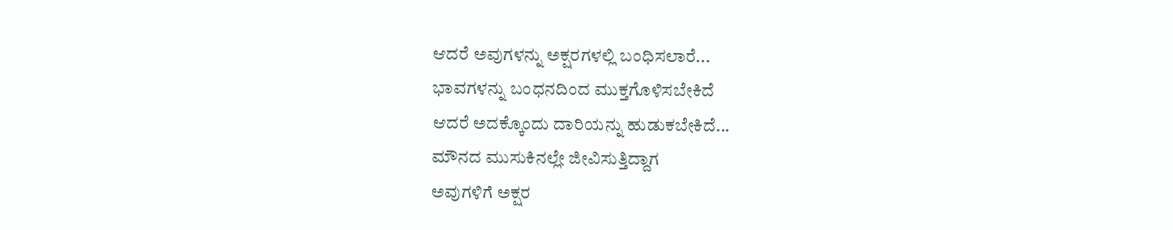ಆದರೆ ಅವುಗಳನ್ನು ಅಕ್ಷರಗಳಲ್ಲಿ ಬಂಧಿಸಲಾರೆ...
ಭಾವಗಳನ್ನು ಬಂಧನದಿಂದ ಮುಕ್ತಗೊಳಿಸಬೇಕಿದೆ
ಆದರೆ ಅದಕ್ಕೊಂದು ದಾರಿಯನ್ನು ಹುಡುಕಬೇಕಿದೆ...
ಮೌನದ ಮುಸುಕಿನಲ್ಲೇ ಜೀವಿಸುತ್ತಿದ್ದಾಗ
ಅವುಗಳಿಗೆ ಅಕ್ಷರ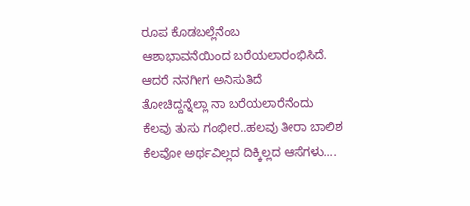ರೂಪ ಕೊಡಬಲ್ಲೆನೆಂಬ
ಆಶಾಭಾವನೆಯಿಂದ ಬರೆಯಲಾರಂಭಿಸಿದೆ.
ಆದರೆ ನನಗೀಗ ಅನಿಸುತಿದೆ
ತೋಚಿದ್ದನ್ನೆಲ್ಲಾ ನಾ ಬರೆಯಲಾರೆನೆಂದು
ಕೆಲವು ತುಸು ಗಂಭೀರ..ಹಲವು ತೀರಾ ಬಾಲಿಶ
ಕೆಲವೋ ಅರ್ಥವಿಲ್ಲದ ದಿಕ್ಕಿಲ್ಲದ ಆಸೆಗಳು....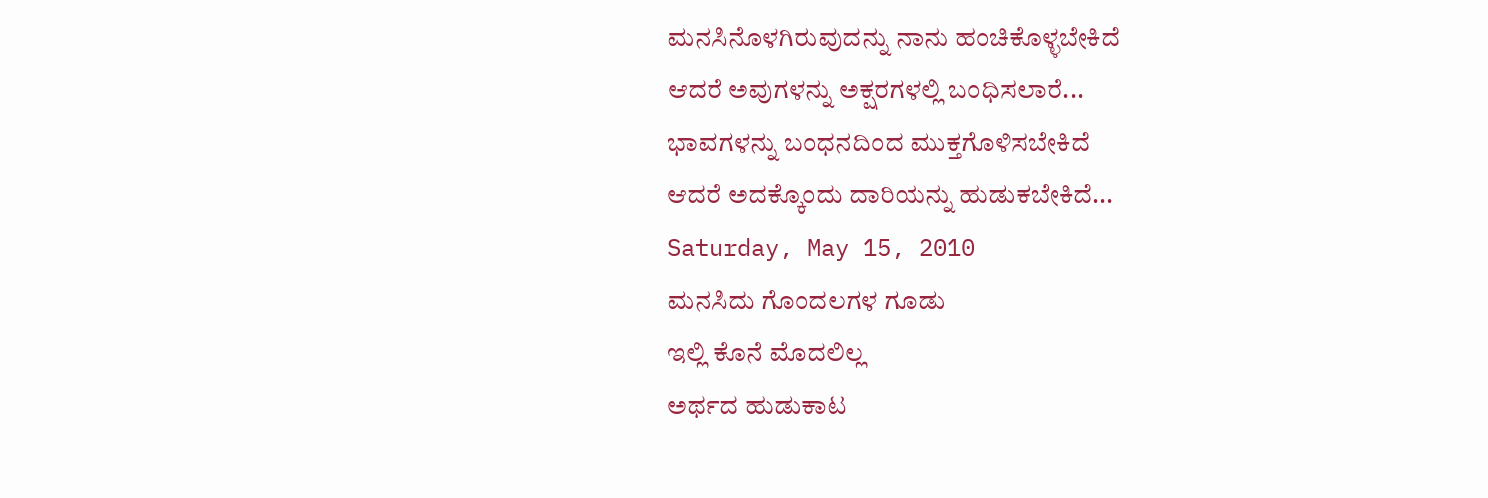ಮನಸಿನೊಳಗಿರುವುದನ್ನು ನಾನು ಹಂಚಿಕೊಳ್ಳಬೇಕಿದೆ
ಆದರೆ ಅವುಗಳನ್ನು ಅಕ್ಷರಗಳಲ್ಲಿ ಬಂಧಿಸಲಾರೆ...
ಭಾವಗಳನ್ನು ಬಂಧನದಿಂದ ಮುಕ್ತಗೊಳಿಸಬೇಕಿದೆ
ಆದರೆ ಅದಕ್ಕೊಂದು ದಾರಿಯನ್ನು ಹುಡುಕಬೇಕಿದೆ...
Saturday, May 15, 2010
ಮನಸಿದು ಗೊಂದಲಗಳ ಗೂಡು
ಇಲ್ಲಿ ಕೊನೆ ಮೊದಲಿಲ್ಲ
ಅರ್ಥದ ಹುಡುಕಾಟ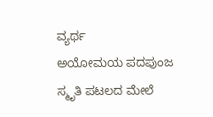ವ್ಯರ್ಥ
ಅಯೋಮಯ ಪದಪುಂಜ
ಸ್ಮೃತಿ ಪಟಲದ ಮೇಲೆ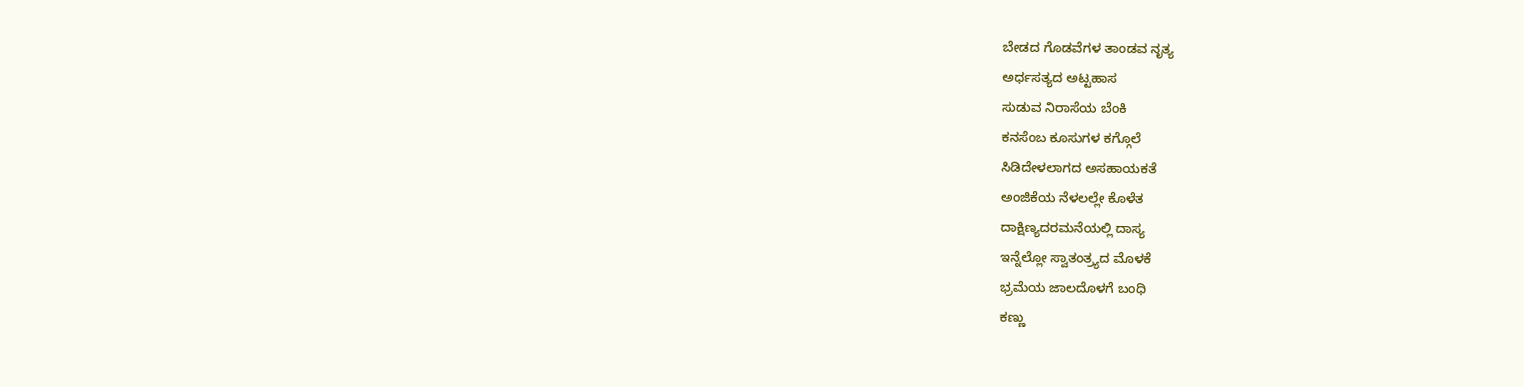ಬೇಡದ ಗೊಡವೆಗಳ ತಾಂಡವ ನೃತ್ಯ
ಅರ್ಧಸತ್ಯದ ಅಟ್ಟಹಾಸ
ಸುಡುವ ನಿರಾಸೆಯ ಬೆಂಕಿ
ಕನಸೆಂಬ ಕೂಸುಗಳ ಕಗ್ಗೊಲೆ
ಸಿಡಿದೇಳಲಾಗದ ಅಸಹಾಯಕತೆ
ಅಂಜಿಕೆಯ ನೆಳಲಲ್ಲೇ ಕೊಳೆತ
ದಾಕ್ಷಿಣ್ಯದರಮನೆಯಲ್ಲಿ ದಾಸ್ಯ
ಇನ್ನೆಲ್ಲೋ ಸ್ವಾತಂತ್ರ್ಯದ ಮೊಳಕೆ
ಭ್ರಮೆಯ ಜಾಲದೊಳಗೆ ಬಂಧಿ
ಕಣ್ಣು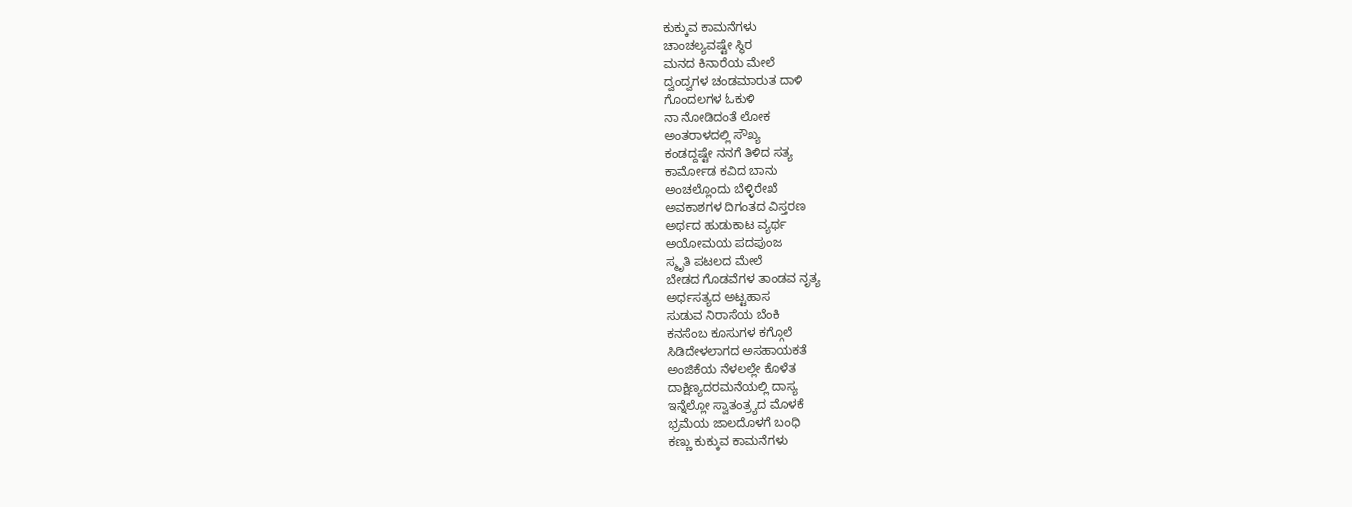ಕುಕ್ಕುವ ಕಾಮನೆಗಳು
ಚಾಂಚಲ್ಯವಷ್ಟೇ ಸ್ಥಿರ
ಮನದ ಕಿನಾರೆಯ ಮೇಲೆ
ದ್ವಂದ್ವಗಳ ಚಂಡಮಾರುತ ದಾಳಿ
ಗೊಂದಲಗಳ ಓಕುಳಿ
ನಾ ನೋಡಿದಂತೆ ಲೋಕ
ಅಂತರಾಳದಲ್ಲಿ ಸೌಖ್ಯ
ಕಂಡದ್ದಷ್ಟೇ ನನಗೆ ತಿಳಿದ ಸತ್ಯ
ಕಾರ್ಮೋಡ ಕವಿದ ಬಾನು
ಅಂಚಲ್ಲೊಂದು ಬೆಳ್ಳಿರೇಖೆ
ಅವಕಾಶಗಳ ದಿಗಂತದ ವಿಸ್ತರಣ
ಅರ್ಥದ ಹುಡುಕಾಟ ವ್ಯರ್ಥ
ಅಯೋಮಯ ಪದಪುಂಜ
ಸ್ಮೃತಿ ಪಟಲದ ಮೇಲೆ
ಬೇಡದ ಗೊಡವೆಗಳ ತಾಂಡವ ನೃತ್ಯ
ಅರ್ಧಸತ್ಯದ ಅಟ್ಟಹಾಸ
ಸುಡುವ ನಿರಾಸೆಯ ಬೆಂಕಿ
ಕನಸೆಂಬ ಕೂಸುಗಳ ಕಗ್ಗೊಲೆ
ಸಿಡಿದೇಳಲಾಗದ ಅಸಹಾಯಕತೆ
ಅಂಜಿಕೆಯ ನೆಳಲಲ್ಲೇ ಕೊಳೆತ
ದಾಕ್ಷಿಣ್ಯದರಮನೆಯಲ್ಲಿ ದಾಸ್ಯ
ಇನ್ನೆಲ್ಲೋ ಸ್ವಾತಂತ್ರ್ಯದ ಮೊಳಕೆ
ಭ್ರಮೆಯ ಜಾಲದೊಳಗೆ ಬಂಧಿ
ಕಣ್ಣು ಕುಕ್ಕುವ ಕಾಮನೆಗಳು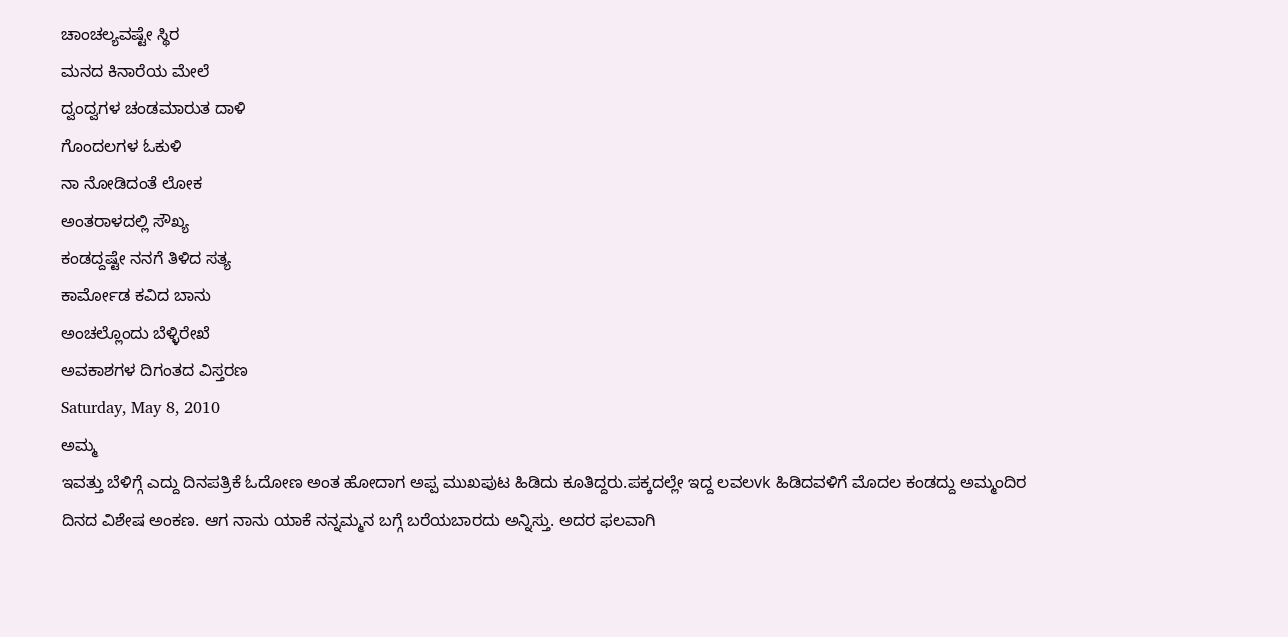ಚಾಂಚಲ್ಯವಷ್ಟೇ ಸ್ಥಿರ
ಮನದ ಕಿನಾರೆಯ ಮೇಲೆ
ದ್ವಂದ್ವಗಳ ಚಂಡಮಾರುತ ದಾಳಿ
ಗೊಂದಲಗಳ ಓಕುಳಿ
ನಾ ನೋಡಿದಂತೆ ಲೋಕ
ಅಂತರಾಳದಲ್ಲಿ ಸೌಖ್ಯ
ಕಂಡದ್ದಷ್ಟೇ ನನಗೆ ತಿಳಿದ ಸತ್ಯ
ಕಾರ್ಮೋಡ ಕವಿದ ಬಾನು
ಅಂಚಲ್ಲೊಂದು ಬೆಳ್ಳಿರೇಖೆ
ಅವಕಾಶಗಳ ದಿಗಂತದ ವಿಸ್ತರಣ
Saturday, May 8, 2010
ಅಮ್ಮ
ಇವತ್ತು ಬೆಳಿಗ್ಗೆ ಎದ್ದು ದಿನಪತ್ರಿಕೆ ಓದೋಣ ಅಂತ ಹೋದಾಗ ಅಪ್ಪ ಮುಖಪುಟ ಹಿಡಿದು ಕೂತಿದ್ದರು.ಪಕ್ಕದಲ್ಲೇ ಇದ್ದ ಲವಲvk ಹಿಡಿದವಳಿಗೆ ಮೊದಲ ಕಂಡದ್ದು ಅಮ್ಮಂದಿರ ದಿನದ ವಿಶೇಷ ಅಂಕಣ. ಆಗ ನಾನು ಯಾಕೆ ನನ್ನಮ್ಮನ ಬಗ್ಗೆ ಬರೆಯಬಾರದು ಅನ್ನಿಸ್ತು. ಅದರ ಫಲವಾಗಿ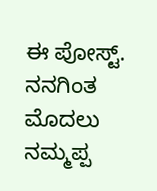ಈ ಪೋಸ್ಟ್.
ನನಗಿಂತ ಮೊದಲು ನಮ್ಮಪ್ಪ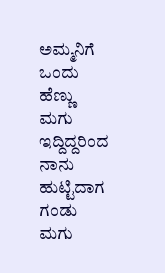ಅಮ್ಮನಿಗೆ ಒಂದು ಹೆಣ್ಣು ಮಗು ಇದ್ದಿದ್ದರಿಂದ ನಾನು ಹುಟ್ಟಿದಾಗ ಗಂಡು ಮಗು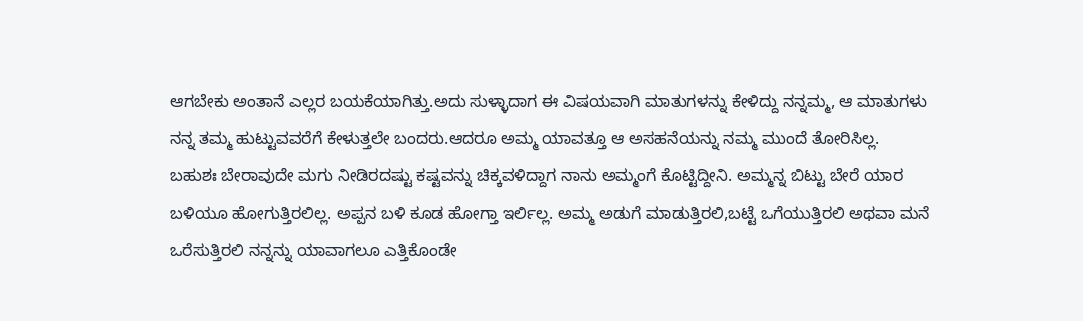ಆಗಬೇಕು ಅಂತಾನೆ ಎಲ್ಲರ ಬಯಕೆಯಾಗಿತ್ತು.ಅದು ಸುಳ್ಳಾದಾಗ ಈ ವಿಷಯವಾಗಿ ಮಾತುಗಳನ್ನು ಕೇಳಿದ್ದು ನನ್ನಮ್ಮ, ಆ ಮಾತುಗಳು ನನ್ನ ತಮ್ಮ ಹುಟ್ಟುವವರೆಗೆ ಕೇಳುತ್ತಲೇ ಬಂದರು.ಆದರೂ ಅಮ್ಮ ಯಾವತ್ತೂ ಆ ಅಸಹನೆಯನ್ನು ನಮ್ಮ ಮುಂದೆ ತೋರಿಸಿಲ್ಲ.
ಬಹುಶಃ ಬೇರಾವುದೇ ಮಗು ನೀಡಿರದಷ್ಟು ಕಷ್ಟವನ್ನು ಚಿಕ್ಕವಳಿದ್ದಾಗ ನಾನು ಅಮ್ಮಂಗೆ ಕೊಟ್ಟಿದ್ದೀನಿ. ಅಮ್ಮನ್ನ ಬಿಟ್ಟು ಬೇರೆ ಯಾರ ಬಳಿಯೂ ಹೋಗುತ್ತಿರಲಿಲ್ಲ. ಅಪ್ಪನ ಬಳಿ ಕೂಡ ಹೋಗ್ತಾ ಇರ್ಲಿಲ್ಲ. ಅಮ್ಮ ಅಡುಗೆ ಮಾಡುತ್ತಿರಲಿ,ಬಟ್ಟೆ ಒಗೆಯುತ್ತಿರಲಿ ಅಥವಾ ಮನೆ ಒರೆಸುತ್ತಿರಲಿ ನನ್ನನ್ನು ಯಾವಾಗಲೂ ಎತ್ತಿಕೊಂಡೇ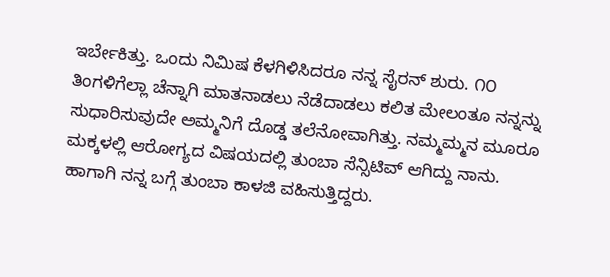ಇರ್ಬೇಕಿತ್ತು. ಒಂದು ನಿಮಿಷ ಕೆಳಗಿಳಿಸಿದರೂ ನನ್ನ ಸೈರನ್ ಶುರು. ೧೦ ತಿಂಗಳಿಗೆಲ್ಲಾ ಚೆನ್ನಾಗಿ ಮಾತನಾಡಲು ನೆಡೆದಾಡಲು ಕಲಿತ ಮೇಲಂತೂ ನನ್ನನ್ನು ಸುಧಾರಿಸುವುದೇ ಅಮ್ಮನಿಗೆ ದೊಡ್ಡ ತಲೆನೋವಾಗಿತ್ತು. ನಮ್ಮಮ್ಮನ ಮೂರೂ ಮಕ್ಕಳಲ್ಲಿ ಆರೋಗ್ಯದ ವಿಷಯದಲ್ಲಿ ತುಂಬಾ ಸೆನ್ಸಿಟಿವ್ ಆಗಿದ್ದು ನಾನು. ಹಾಗಾಗಿ ನನ್ನ ಬಗ್ಗೆ ತುಂಬಾ ಕಾಳಜಿ ವಹಿಸುತ್ತಿದ್ದರು.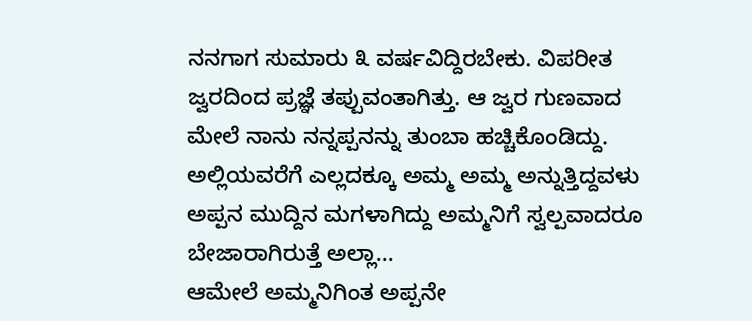ನನಗಾಗ ಸುಮಾರು ೩ ವರ್ಷವಿದ್ದಿರಬೇಕು. ವಿಪರೀತ ಜ್ವರದಿಂದ ಪ್ರಜ್ಞೆ ತಪ್ಪುವಂತಾಗಿತ್ತು. ಆ ಜ್ವರ ಗುಣವಾದ ಮೇಲೆ ನಾನು ನನ್ನಪ್ಪನನ್ನು ತುಂಬಾ ಹಚ್ಚಿಕೊಂಡಿದ್ದು. ಅಲ್ಲಿಯವರೆಗೆ ಎಲ್ಲದಕ್ಕೂ ಅಮ್ಮ ಅಮ್ಮ ಅನ್ನುತ್ತಿದ್ದವಳು ಅಪ್ಪನ ಮುದ್ದಿನ ಮಗಳಾಗಿದ್ದು ಅಮ್ಮನಿಗೆ ಸ್ವಲ್ಪವಾದರೂ ಬೇಜಾರಾಗಿರುತ್ತೆ ಅಲ್ಲಾ...
ಆಮೇಲೆ ಅಮ್ಮನಿಗಿಂತ ಅಪ್ಪನೇ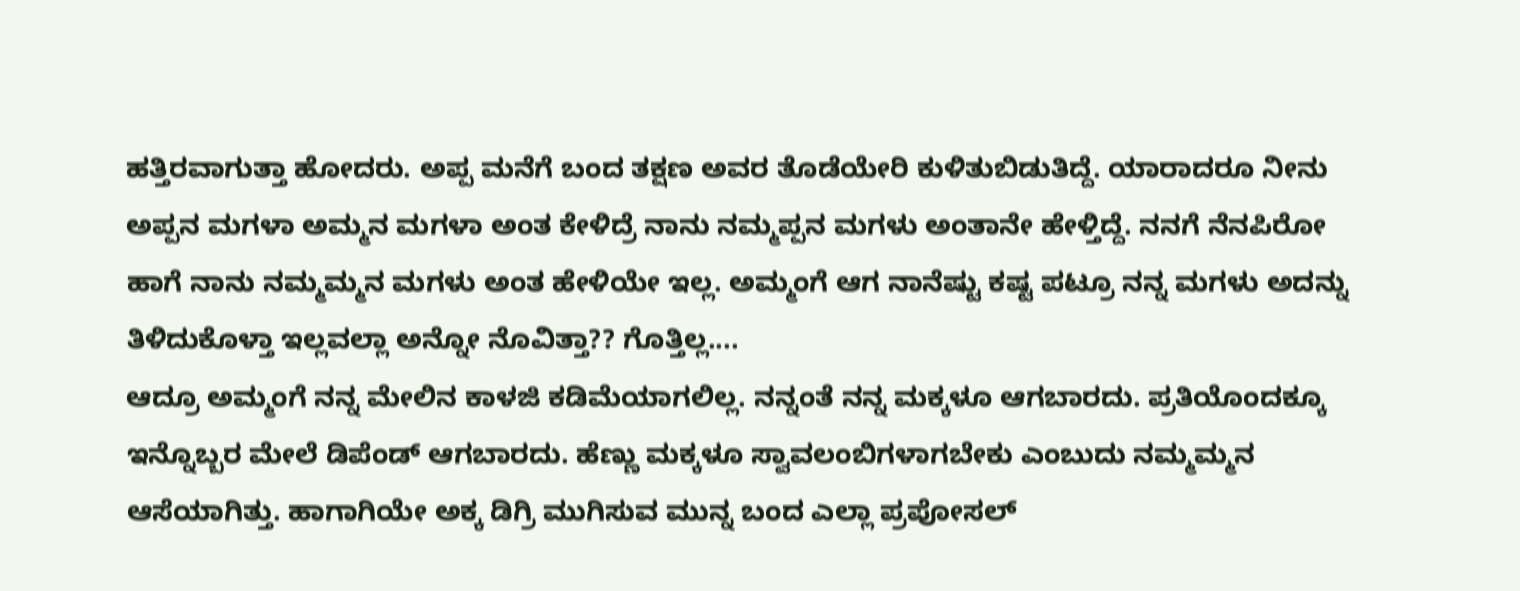ಹತ್ತಿರವಾಗುತ್ತಾ ಹೋದರು. ಅಪ್ಪ ಮನೆಗೆ ಬಂದ ತಕ್ಷಣ ಅವರ ತೊಡೆಯೇರಿ ಕುಳಿತುಬಿಡುತಿದ್ದೆ. ಯಾರಾದರೂ ನೀನು ಅಪ್ಪನ ಮಗಳಾ ಅಮ್ಮನ ಮಗಳಾ ಅಂತ ಕೇಳಿದ್ರೆ ನಾನು ನಮ್ಮಪ್ಪನ ಮಗಳು ಅಂತಾನೇ ಹೇಳ್ತಿದ್ದೆ. ನನಗೆ ನೆನಪಿರೋ ಹಾಗೆ ನಾನು ನಮ್ಮಮ್ಮನ ಮಗಳು ಅಂತ ಹೇಳಿಯೇ ಇಲ್ಲ. ಅಮ್ಮಂಗೆ ಆಗ ನಾನೆಷ್ಟು ಕಷ್ಟ ಪಟ್ರೂ ನನ್ನ ಮಗಳು ಅದನ್ನು ತಿಳಿದುಕೊಳ್ತಾ ಇಲ್ಲವಲ್ಲಾ ಅನ್ನೋ ನೊವಿತ್ತಾ?? ಗೊತ್ತಿಲ್ಲ....
ಆದ್ರೂ ಅಮ್ಮಂಗೆ ನನ್ನ ಮೇಲಿನ ಕಾಳಜಿ ಕಡಿಮೆಯಾಗಲಿಲ್ಲ. ನನ್ನಂತೆ ನನ್ನ ಮಕ್ಕಳೂ ಆಗಬಾರದು. ಪ್ರತಿಯೊಂದಕ್ಕೂ ಇನ್ನೊಬ್ಬರ ಮೇಲೆ ಡಿಪೆಂಡ್ ಆಗಬಾರದು. ಹೆಣ್ಣು ಮಕ್ಕಳೂ ಸ್ವಾವಲಂಬಿಗಳಾಗಬೇಕು ಎಂಬುದು ನಮ್ಮಮ್ಮನ ಆಸೆಯಾಗಿತ್ತು. ಹಾಗಾಗಿಯೇ ಅಕ್ಕ ಡಿಗ್ರಿ ಮುಗಿಸುವ ಮುನ್ನ ಬಂದ ಎಲ್ಲಾ ಪ್ರಪೋಸಲ್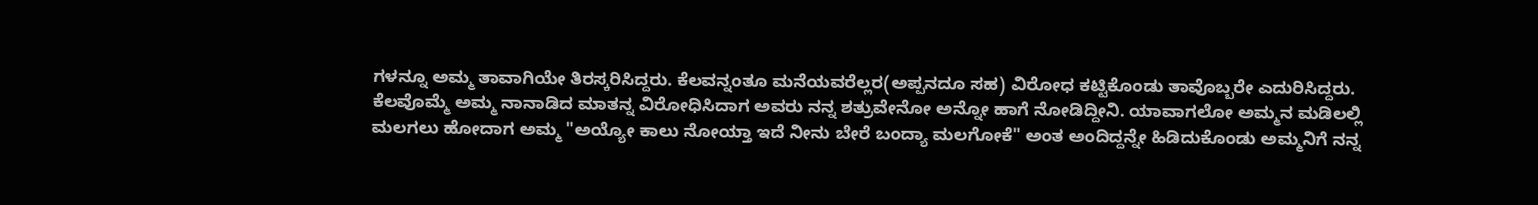ಗಳನ್ನೂ ಅಮ್ಮ ತಾವಾಗಿಯೇ ತಿರಸ್ಕರಿಸಿದ್ದರು. ಕೆಲವನ್ನಂತೂ ಮನೆಯವರೆಲ್ಲರ(ಅಪ್ಪನದೂ ಸಹ) ವಿರೋಧ ಕಟ್ಟಿಕೊಂಡು ತಾವೊಬ್ಬರೇ ಎದುರಿಸಿದ್ದರು.
ಕೆಲವೊಮ್ಮೆ ಅಮ್ಮ ನಾನಾಡಿದ ಮಾತನ್ನ ವಿರೋಧಿಸಿದಾಗ ಅವರು ನನ್ನ ಶತ್ರುವೇನೋ ಅನ್ನೋ ಹಾಗೆ ನೋಡಿದ್ದೀನಿ. ಯಾವಾಗಲೋ ಅಮ್ಮನ ಮಡಿಲಲ್ಲಿ ಮಲಗಲು ಹೋದಾಗ ಅಮ್ಮ "ಅಯ್ಯೋ ಕಾಲು ನೋಯ್ತಾ ಇದೆ ನೀನು ಬೇರೆ ಬಂದ್ಯಾ ಮಲಗೋಕೆ" ಅಂತ ಅಂದಿದ್ದನ್ನೇ ಹಿಡಿದುಕೊಂಡು ಅಮ್ಮನಿಗೆ ನನ್ನ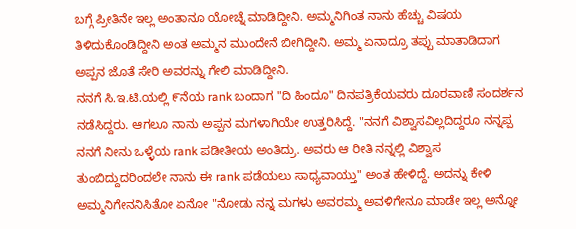ಬಗ್ಗೆ ಪ್ರೀತಿನೇ ಇಲ್ಲ ಅಂತಾನೂ ಯೋಚ್ನೆ ಮಾಡಿದ್ದೀನಿ. ಅಮ್ಮನಿಗಿಂತ ನಾನು ಹೆಚ್ಚು ವಿಷಯ ತಿಳಿದುಕೊಂಡಿದ್ದೀನಿ ಅಂತ ಅಮ್ಮನ ಮುಂದೇನೆ ಬೀಗಿದ್ದೀನಿ. ಅಮ್ಮ ಏನಾದ್ರೂ ತಪ್ಪು ಮಾತಾಡಿದಾಗ ಅಪ್ಪನ ಜೊತೆ ಸೇರಿ ಅವರನ್ನು ಗೇಲಿ ಮಾಡಿದ್ದೀನಿ.
ನನಗೆ ಸಿ.ಇ.ಟಿ.ಯಲ್ಲಿ ೯ನೆಯ rank ಬಂದಾಗ "ದಿ ಹಿಂದೂ" ದಿನಪತ್ರಿಕೆಯವರು ದೂರವಾಣಿ ಸಂದರ್ಶನ ನಡೆಸಿದ್ದರು. ಆಗಲೂ ನಾನು ಅಪ್ಪನ ಮಗಳಾಗಿಯೇ ಉತ್ತರಿಸಿದ್ದೆ. "ನನಗೆ ವಿಶ್ವಾಸವಿಲ್ಲದಿದ್ದರೂ ನನ್ನಪ್ಪ ನನಗೆ ನೀನು ಒಳ್ಳೆಯ rank ಪಡೀತೀಯ ಅಂತಿದ್ರು. ಅವರು ಆ ರೀತಿ ನನ್ನಲ್ಲಿ ವಿಶ್ವಾಸ ತುಂಬಿದ್ದುದರಿಂದಲೇ ನಾನು ಈ rank ಪಡೆಯಲು ಸಾಧ್ಯವಾಯ್ತು" ಅಂತ ಹೇಳಿದ್ದೆ. ಅದನ್ನು ಕೇಳಿ ಅಮ್ಮನಿಗೇನನಿಸಿತೋ ಏನೋ "ನೋಡು ನನ್ನ ಮಗಳು ಅವರಮ್ಮ ಅವಳಿಗೇನೂ ಮಾಡೇ ಇಲ್ಲ ಅನ್ನೋ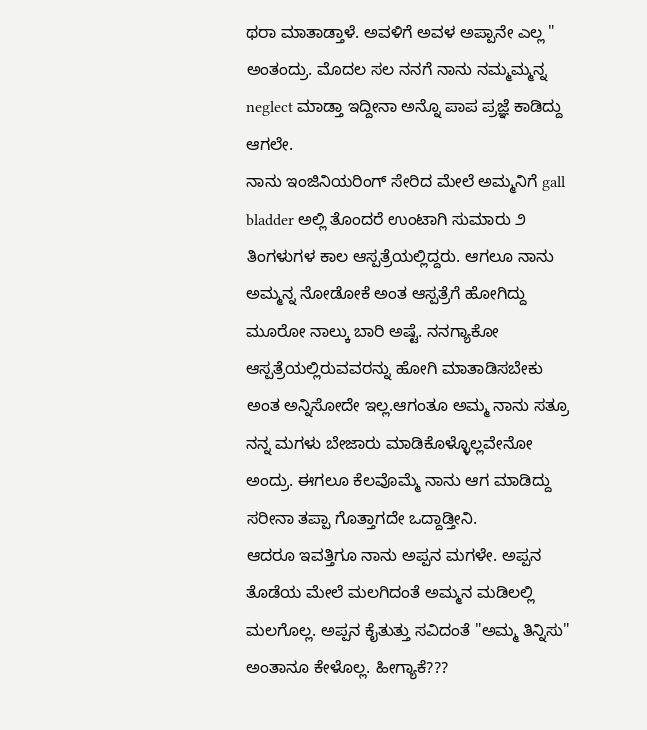ಥರಾ ಮಾತಾಡ್ತಾಳೆ. ಅವಳಿಗೆ ಅವಳ ಅಪ್ಪಾನೇ ಎಲ್ಲ " ಅಂತಂದ್ರು. ಮೊದಲ ಸಲ ನನಗೆ ನಾನು ನಮ್ಮಮ್ಮನ್ನ neglect ಮಾಡ್ತಾ ಇದ್ದೀನಾ ಅನ್ನೊ ಪಾಪ ಪ್ರಜ್ಞೆ ಕಾಡಿದ್ದು ಆಗಲೇ.
ನಾನು ಇಂಜಿನಿಯರಿಂಗ್ ಸೇರಿದ ಮೇಲೆ ಅಮ್ಮನಿಗೆ gall bladder ಅಲ್ಲಿ ತೊಂದರೆ ಉಂಟಾಗಿ ಸುಮಾರು ೨ ತಿಂಗಳುಗಳ ಕಾಲ ಆಸ್ಪತ್ರೆಯಲ್ಲಿದ್ದರು. ಆಗಲೂ ನಾನು ಅಮ್ಮನ್ನ ನೋಡೋಕೆ ಅಂತ ಆಸ್ಪತ್ರೆಗೆ ಹೋಗಿದ್ದು ಮೂರೋ ನಾಲ್ಕು ಬಾರಿ ಅಷ್ಟೆ. ನನಗ್ಯಾಕೋ ಆಸ್ಪತ್ರೆಯಲ್ಲಿರುವವರನ್ನು ಹೋಗಿ ಮಾತಾಡಿಸಬೇಕು ಅಂತ ಅನ್ನಿಸೋದೇ ಇಲ್ಲ.ಆಗಂತೂ ಅಮ್ಮ ನಾನು ಸತ್ರೂ ನನ್ನ ಮಗಳು ಬೇಜಾರು ಮಾಡಿಕೊಳ್ಳೊಲ್ಲವೇನೋ ಅಂದ್ರು. ಈಗಲೂ ಕೆಲವೊಮ್ಮೆ ನಾನು ಆಗ ಮಾಡಿದ್ದು ಸರೀನಾ ತಪ್ಪಾ ಗೊತ್ತಾಗದೇ ಒದ್ದಾಡ್ತೀನಿ.
ಆದರೂ ಇವತ್ತಿಗೂ ನಾನು ಅಪ್ಪನ ಮಗಳೇ. ಅಪ್ಪನ ತೊಡೆಯ ಮೇಲೆ ಮಲಗಿದಂತೆ ಅಮ್ಮನ ಮಡಿಲಲ್ಲಿ ಮಲಗೊಲ್ಲ. ಅಪ್ಪನ ಕೈತುತ್ತು ಸವಿದಂತೆ "ಅಮ್ಮ ತಿನ್ನಿಸು" ಅಂತಾನೂ ಕೇಳೊಲ್ಲ. ಹೀಗ್ಯಾಕೆ???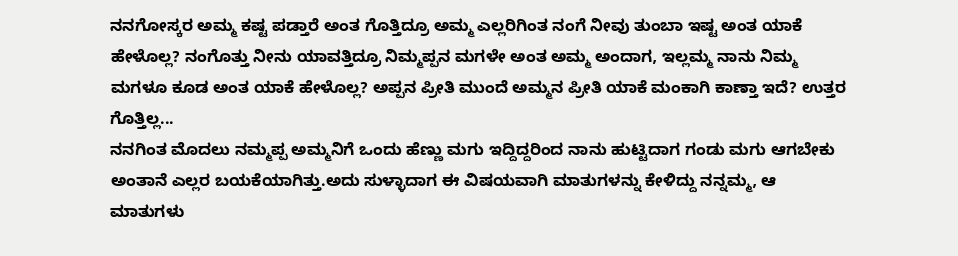ನನಗೋಸ್ಕರ ಅಮ್ಮ ಕಷ್ಟ ಪಡ್ತಾರೆ ಅಂತ ಗೊತ್ತಿದ್ರೂ ಅಮ್ಮ ಎಲ್ಲರಿಗಿಂತ ನಂಗೆ ನೀವು ತುಂಬಾ ಇಷ್ಟ ಅಂತ ಯಾಕೆ ಹೇಳೊಲ್ಲ? ನಂಗೊತ್ತು ನೀನು ಯಾವತ್ತಿದ್ರೂ ನಿಮ್ಮಪ್ಪನ ಮಗಳೇ ಅಂತ ಅಮ್ಮ ಅಂದಾಗ, ಇಲ್ಲಮ್ಮ ನಾನು ನಿಮ್ಮ ಮಗಳೂ ಕೂಡ ಅಂತ ಯಾಕೆ ಹೇಳೊಲ್ಲ? ಅಪ್ಪನ ಪ್ರೀತಿ ಮುಂದೆ ಅಮ್ಮನ ಪ್ರೀತಿ ಯಾಕೆ ಮಂಕಾಗಿ ಕಾಣ್ತಾ ಇದೆ? ಉತ್ತರ ಗೊತ್ತಿಲ್ಲ...
ನನಗಿಂತ ಮೊದಲು ನಮ್ಮಪ್ಪ ಅಮ್ಮನಿಗೆ ಒಂದು ಹೆಣ್ಣು ಮಗು ಇದ್ದಿದ್ದರಿಂದ ನಾನು ಹುಟ್ಟಿದಾಗ ಗಂಡು ಮಗು ಆಗಬೇಕು ಅಂತಾನೆ ಎಲ್ಲರ ಬಯಕೆಯಾಗಿತ್ತು.ಅದು ಸುಳ್ಳಾದಾಗ ಈ ವಿಷಯವಾಗಿ ಮಾತುಗಳನ್ನು ಕೇಳಿದ್ದು ನನ್ನಮ್ಮ, ಆ ಮಾತುಗಳು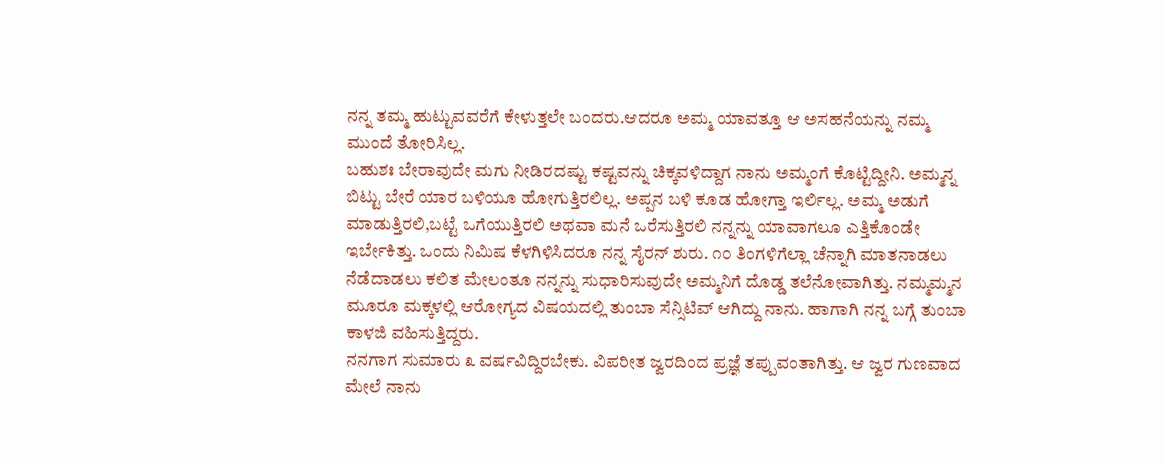ನನ್ನ ತಮ್ಮ ಹುಟ್ಟುವವರೆಗೆ ಕೇಳುತ್ತಲೇ ಬಂದರು.ಆದರೂ ಅಮ್ಮ ಯಾವತ್ತೂ ಆ ಅಸಹನೆಯನ್ನು ನಮ್ಮ ಮುಂದೆ ತೋರಿಸಿಲ್ಲ.
ಬಹುಶಃ ಬೇರಾವುದೇ ಮಗು ನೀಡಿರದಷ್ಟು ಕಷ್ಟವನ್ನು ಚಿಕ್ಕವಳಿದ್ದಾಗ ನಾನು ಅಮ್ಮಂಗೆ ಕೊಟ್ಟಿದ್ದೀನಿ. ಅಮ್ಮನ್ನ ಬಿಟ್ಟು ಬೇರೆ ಯಾರ ಬಳಿಯೂ ಹೋಗುತ್ತಿರಲಿಲ್ಲ. ಅಪ್ಪನ ಬಳಿ ಕೂಡ ಹೋಗ್ತಾ ಇರ್ಲಿಲ್ಲ. ಅಮ್ಮ ಅಡುಗೆ ಮಾಡುತ್ತಿರಲಿ,ಬಟ್ಟೆ ಒಗೆಯುತ್ತಿರಲಿ ಅಥವಾ ಮನೆ ಒರೆಸುತ್ತಿರಲಿ ನನ್ನನ್ನು ಯಾವಾಗಲೂ ಎತ್ತಿಕೊಂಡೇ ಇರ್ಬೇಕಿತ್ತು. ಒಂದು ನಿಮಿಷ ಕೆಳಗಿಳಿಸಿದರೂ ನನ್ನ ಸೈರನ್ ಶುರು. ೧೦ ತಿಂಗಳಿಗೆಲ್ಲಾ ಚೆನ್ನಾಗಿ ಮಾತನಾಡಲು ನೆಡೆದಾಡಲು ಕಲಿತ ಮೇಲಂತೂ ನನ್ನನ್ನು ಸುಧಾರಿಸುವುದೇ ಅಮ್ಮನಿಗೆ ದೊಡ್ಡ ತಲೆನೋವಾಗಿತ್ತು. ನಮ್ಮಮ್ಮನ ಮೂರೂ ಮಕ್ಕಳಲ್ಲಿ ಆರೋಗ್ಯದ ವಿಷಯದಲ್ಲಿ ತುಂಬಾ ಸೆನ್ಸಿಟಿವ್ ಆಗಿದ್ದು ನಾನು. ಹಾಗಾಗಿ ನನ್ನ ಬಗ್ಗೆ ತುಂಬಾ ಕಾಳಜಿ ವಹಿಸುತ್ತಿದ್ದರು.
ನನಗಾಗ ಸುಮಾರು ೩ ವರ್ಷವಿದ್ದಿರಬೇಕು. ವಿಪರೀತ ಜ್ವರದಿಂದ ಪ್ರಜ್ಞೆ ತಪ್ಪುವಂತಾಗಿತ್ತು. ಆ ಜ್ವರ ಗುಣವಾದ ಮೇಲೆ ನಾನು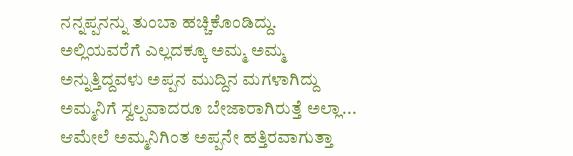ನನ್ನಪ್ಪನನ್ನು ತುಂಬಾ ಹಚ್ಚಿಕೊಂಡಿದ್ದು. ಅಲ್ಲಿಯವರೆಗೆ ಎಲ್ಲದಕ್ಕೂ ಅಮ್ಮ ಅಮ್ಮ ಅನ್ನುತ್ತಿದ್ದವಳು ಅಪ್ಪನ ಮುದ್ದಿನ ಮಗಳಾಗಿದ್ದು ಅಮ್ಮನಿಗೆ ಸ್ವಲ್ಪವಾದರೂ ಬೇಜಾರಾಗಿರುತ್ತೆ ಅಲ್ಲಾ...
ಆಮೇಲೆ ಅಮ್ಮನಿಗಿಂತ ಅಪ್ಪನೇ ಹತ್ತಿರವಾಗುತ್ತಾ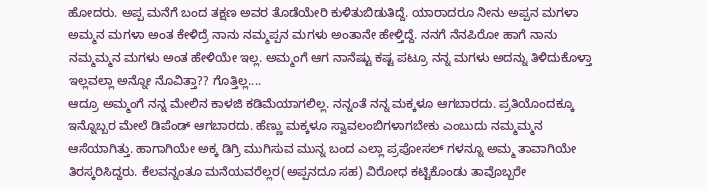ಹೋದರು. ಅಪ್ಪ ಮನೆಗೆ ಬಂದ ತಕ್ಷಣ ಅವರ ತೊಡೆಯೇರಿ ಕುಳಿತುಬಿಡುತಿದ್ದೆ. ಯಾರಾದರೂ ನೀನು ಅಪ್ಪನ ಮಗಳಾ ಅಮ್ಮನ ಮಗಳಾ ಅಂತ ಕೇಳಿದ್ರೆ ನಾನು ನಮ್ಮಪ್ಪನ ಮಗಳು ಅಂತಾನೇ ಹೇಳ್ತಿದ್ದೆ. ನನಗೆ ನೆನಪಿರೋ ಹಾಗೆ ನಾನು ನಮ್ಮಮ್ಮನ ಮಗಳು ಅಂತ ಹೇಳಿಯೇ ಇಲ್ಲ. ಅಮ್ಮಂಗೆ ಆಗ ನಾನೆಷ್ಟು ಕಷ್ಟ ಪಟ್ರೂ ನನ್ನ ಮಗಳು ಅದನ್ನು ತಿಳಿದುಕೊಳ್ತಾ ಇಲ್ಲವಲ್ಲಾ ಅನ್ನೋ ನೊವಿತ್ತಾ?? ಗೊತ್ತಿಲ್ಲ....
ಆದ್ರೂ ಅಮ್ಮಂಗೆ ನನ್ನ ಮೇಲಿನ ಕಾಳಜಿ ಕಡಿಮೆಯಾಗಲಿಲ್ಲ. ನನ್ನಂತೆ ನನ್ನ ಮಕ್ಕಳೂ ಆಗಬಾರದು. ಪ್ರತಿಯೊಂದಕ್ಕೂ ಇನ್ನೊಬ್ಬರ ಮೇಲೆ ಡಿಪೆಂಡ್ ಆಗಬಾರದು. ಹೆಣ್ಣು ಮಕ್ಕಳೂ ಸ್ವಾವಲಂಬಿಗಳಾಗಬೇಕು ಎಂಬುದು ನಮ್ಮಮ್ಮನ ಆಸೆಯಾಗಿತ್ತು. ಹಾಗಾಗಿಯೇ ಅಕ್ಕ ಡಿಗ್ರಿ ಮುಗಿಸುವ ಮುನ್ನ ಬಂದ ಎಲ್ಲಾ ಪ್ರಪೋಸಲ್ ಗಳನ್ನೂ ಅಮ್ಮ ತಾವಾಗಿಯೇ ತಿರಸ್ಕರಿಸಿದ್ದರು. ಕೆಲವನ್ನಂತೂ ಮನೆಯವರೆಲ್ಲರ(ಅಪ್ಪನದೂ ಸಹ) ವಿರೋಧ ಕಟ್ಟಿಕೊಂಡು ತಾವೊಬ್ಬರೇ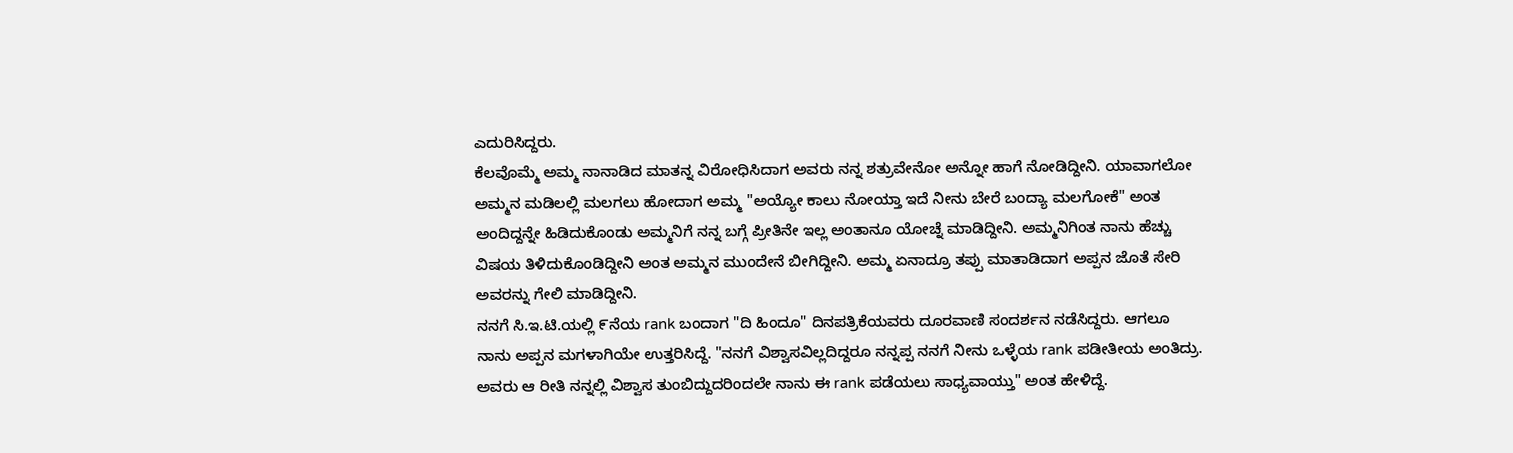ಎದುರಿಸಿದ್ದರು.
ಕೆಲವೊಮ್ಮೆ ಅಮ್ಮ ನಾನಾಡಿದ ಮಾತನ್ನ ವಿರೋಧಿಸಿದಾಗ ಅವರು ನನ್ನ ಶತ್ರುವೇನೋ ಅನ್ನೋ ಹಾಗೆ ನೋಡಿದ್ದೀನಿ. ಯಾವಾಗಲೋ ಅಮ್ಮನ ಮಡಿಲಲ್ಲಿ ಮಲಗಲು ಹೋದಾಗ ಅಮ್ಮ "ಅಯ್ಯೋ ಕಾಲು ನೋಯ್ತಾ ಇದೆ ನೀನು ಬೇರೆ ಬಂದ್ಯಾ ಮಲಗೋಕೆ" ಅಂತ ಅಂದಿದ್ದನ್ನೇ ಹಿಡಿದುಕೊಂಡು ಅಮ್ಮನಿಗೆ ನನ್ನ ಬಗ್ಗೆ ಪ್ರೀತಿನೇ ಇಲ್ಲ ಅಂತಾನೂ ಯೋಚ್ನೆ ಮಾಡಿದ್ದೀನಿ. ಅಮ್ಮನಿಗಿಂತ ನಾನು ಹೆಚ್ಚು ವಿಷಯ ತಿಳಿದುಕೊಂಡಿದ್ದೀನಿ ಅಂತ ಅಮ್ಮನ ಮುಂದೇನೆ ಬೀಗಿದ್ದೀನಿ. ಅಮ್ಮ ಏನಾದ್ರೂ ತಪ್ಪು ಮಾತಾಡಿದಾಗ ಅಪ್ಪನ ಜೊತೆ ಸೇರಿ ಅವರನ್ನು ಗೇಲಿ ಮಾಡಿದ್ದೀನಿ.
ನನಗೆ ಸಿ.ಇ.ಟಿ.ಯಲ್ಲಿ ೯ನೆಯ rank ಬಂದಾಗ "ದಿ ಹಿಂದೂ" ದಿನಪತ್ರಿಕೆಯವರು ದೂರವಾಣಿ ಸಂದರ್ಶನ ನಡೆಸಿದ್ದರು. ಆಗಲೂ ನಾನು ಅಪ್ಪನ ಮಗಳಾಗಿಯೇ ಉತ್ತರಿಸಿದ್ದೆ. "ನನಗೆ ವಿಶ್ವಾಸವಿಲ್ಲದಿದ್ದರೂ ನನ್ನಪ್ಪ ನನಗೆ ನೀನು ಒಳ್ಳೆಯ rank ಪಡೀತೀಯ ಅಂತಿದ್ರು. ಅವರು ಆ ರೀತಿ ನನ್ನಲ್ಲಿ ವಿಶ್ವಾಸ ತುಂಬಿದ್ದುದರಿಂದಲೇ ನಾನು ಈ rank ಪಡೆಯಲು ಸಾಧ್ಯವಾಯ್ತು" ಅಂತ ಹೇಳಿದ್ದೆ.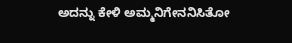ಅದನ್ನು ಕೇಳಿ ಅಮ್ಮನಿಗೇನನಿಸಿತೋ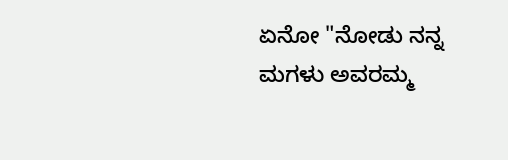ಏನೋ "ನೋಡು ನನ್ನ ಮಗಳು ಅವರಮ್ಮ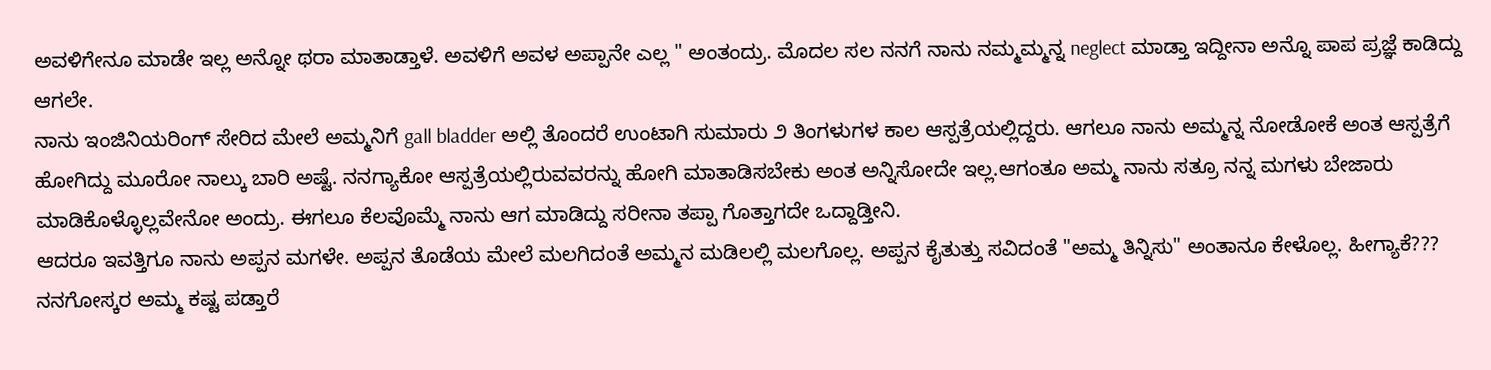ಅವಳಿಗೇನೂ ಮಾಡೇ ಇಲ್ಲ ಅನ್ನೋ ಥರಾ ಮಾತಾಡ್ತಾಳೆ. ಅವಳಿಗೆ ಅವಳ ಅಪ್ಪಾನೇ ಎಲ್ಲ " ಅಂತಂದ್ರು. ಮೊದಲ ಸಲ ನನಗೆ ನಾನು ನಮ್ಮಮ್ಮನ್ನ neglect ಮಾಡ್ತಾ ಇದ್ದೀನಾ ಅನ್ನೊ ಪಾಪ ಪ್ರಜ್ಞೆ ಕಾಡಿದ್ದು ಆಗಲೇ.
ನಾನು ಇಂಜಿನಿಯರಿಂಗ್ ಸೇರಿದ ಮೇಲೆ ಅಮ್ಮನಿಗೆ gall bladder ಅಲ್ಲಿ ತೊಂದರೆ ಉಂಟಾಗಿ ಸುಮಾರು ೨ ತಿಂಗಳುಗಳ ಕಾಲ ಆಸ್ಪತ್ರೆಯಲ್ಲಿದ್ದರು. ಆಗಲೂ ನಾನು ಅಮ್ಮನ್ನ ನೋಡೋಕೆ ಅಂತ ಆಸ್ಪತ್ರೆಗೆ ಹೋಗಿದ್ದು ಮೂರೋ ನಾಲ್ಕು ಬಾರಿ ಅಷ್ಟೆ. ನನಗ್ಯಾಕೋ ಆಸ್ಪತ್ರೆಯಲ್ಲಿರುವವರನ್ನು ಹೋಗಿ ಮಾತಾಡಿಸಬೇಕು ಅಂತ ಅನ್ನಿಸೋದೇ ಇಲ್ಲ.ಆಗಂತೂ ಅಮ್ಮ ನಾನು ಸತ್ರೂ ನನ್ನ ಮಗಳು ಬೇಜಾರು ಮಾಡಿಕೊಳ್ಳೊಲ್ಲವೇನೋ ಅಂದ್ರು. ಈಗಲೂ ಕೆಲವೊಮ್ಮೆ ನಾನು ಆಗ ಮಾಡಿದ್ದು ಸರೀನಾ ತಪ್ಪಾ ಗೊತ್ತಾಗದೇ ಒದ್ದಾಡ್ತೀನಿ.
ಆದರೂ ಇವತ್ತಿಗೂ ನಾನು ಅಪ್ಪನ ಮಗಳೇ. ಅಪ್ಪನ ತೊಡೆಯ ಮೇಲೆ ಮಲಗಿದಂತೆ ಅಮ್ಮನ ಮಡಿಲಲ್ಲಿ ಮಲಗೊಲ್ಲ. ಅಪ್ಪನ ಕೈತುತ್ತು ಸವಿದಂತೆ "ಅಮ್ಮ ತಿನ್ನಿಸು" ಅಂತಾನೂ ಕೇಳೊಲ್ಲ. ಹೀಗ್ಯಾಕೆ??? ನನಗೋಸ್ಕರ ಅಮ್ಮ ಕಷ್ಟ ಪಡ್ತಾರೆ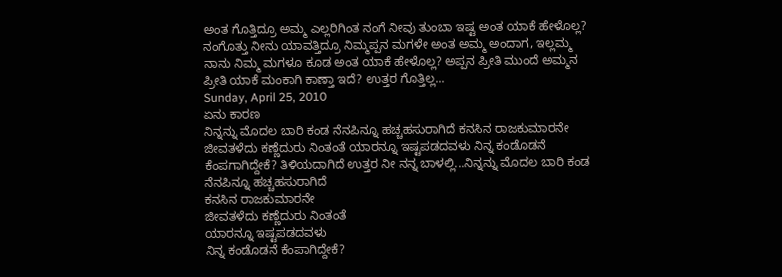ಅಂತ ಗೊತ್ತಿದ್ರೂ ಅಮ್ಮ ಎಲ್ಲರಿಗಿಂತ ನಂಗೆ ನೀವು ತುಂಬಾ ಇಷ್ಟ ಅಂತ ಯಾಕೆ ಹೇಳೊಲ್ಲ? ನಂಗೊತ್ತು ನೀನು ಯಾವತ್ತಿದ್ರೂ ನಿಮ್ಮಪ್ಪನ ಮಗಳೇ ಅಂತ ಅಮ್ಮ ಅಂದಾಗ, ಇಲ್ಲಮ್ಮ ನಾನು ನಿಮ್ಮ ಮಗಳೂ ಕೂಡ ಅಂತ ಯಾಕೆ ಹೇಳೊಲ್ಲ? ಅಪ್ಪನ ಪ್ರೀತಿ ಮುಂದೆ ಅಮ್ಮನ ಪ್ರೀತಿ ಯಾಕೆ ಮಂಕಾಗಿ ಕಾಣ್ತಾ ಇದೆ? ಉತ್ತರ ಗೊತ್ತಿಲ್ಲ...
Sunday, April 25, 2010
ಏನು ಕಾರಣ
ನಿನ್ನನ್ನು ಮೊದಲ ಬಾರಿ ಕಂಡ ನೆನಪಿನ್ನೂ ಹಚ್ಚಹಸುರಾಗಿದೆ ಕನಸಿನ ರಾಜಕುಮಾರನೇ ಜೀವತಳೆದು ಕಣ್ಣೆದುರು ನಿಂತಂತೆ ಯಾರನ್ನೂ ಇಷ್ಟಪಡದವಳು ನಿನ್ನ ಕಂಡೊಡನೆ ಕೆಂಪಗಾಗಿದ್ದೇಕೆ? ತಿಳಿಯದಾಗಿದೆ ಉತ್ತರ ನೀ ನನ್ನ ಬಾಳಲ್ಲಿ...ನಿನ್ನನ್ನು ಮೊದಲ ಬಾರಿ ಕಂಡ
ನೆನಪಿನ್ನೂ ಹಚ್ಚಹಸುರಾಗಿದೆ
ಕನಸಿನ ರಾಜಕುಮಾರನೇ
ಜೀವತಳೆದು ಕಣ್ಣೆದುರು ನಿಂತಂತೆ
ಯಾರನ್ನೂ ಇಷ್ಟಪಡದವಳು
ನಿನ್ನ ಕಂಡೊಡನೆ ಕೆಂಪಾಗಿದ್ದೇಕೆ?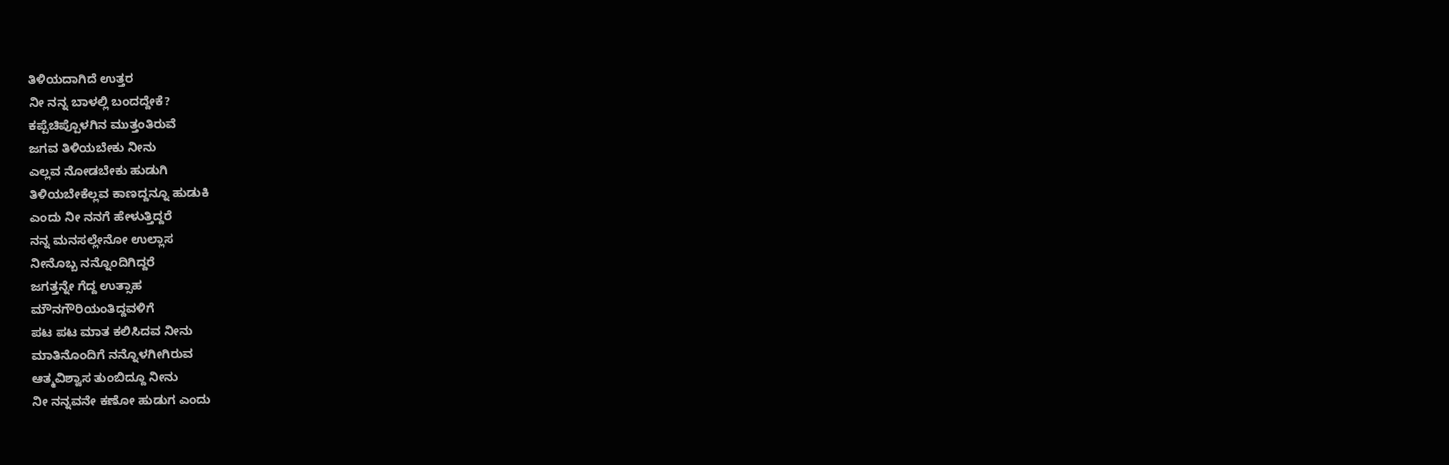ತಿಳಿಯದಾಗಿದೆ ಉತ್ತರ
ನೀ ನನ್ನ ಬಾಳಲ್ಲಿ ಬಂದದ್ದೇಕೆ?
ಕಪ್ಪೆಚಿಪ್ಪೊಳಗಿನ ಮುತ್ತಂತಿರುವೆ
ಜಗವ ತಿಳಿಯಬೇಕು ನೀನು
ಎಲ್ಲವ ನೋಡಬೇಕು ಹುಡುಗಿ
ತಿಳಿಯಬೇಕೆಲ್ಲವ ಕಾಣದ್ದನ್ನೂ ಹುಡುಕಿ
ಎಂದು ನೀ ನನಗೆ ಹೇಳುತ್ತಿದ್ದರೆ
ನನ್ನ ಮನಸಲ್ಲೇನೋ ಉಲ್ಲಾಸ
ನೀನೊಬ್ಬ ನನ್ನೊಂದಿಗಿದ್ದರೆ
ಜಗತ್ತನ್ನೇ ಗೆದ್ದ ಉತ್ಸಾಹ
ಮೌನಗೌರಿಯಂತಿದ್ದವಳಿಗೆ
ಪಟ ಪಟ ಮಾತ ಕಲಿಸಿದವ ನೀನು
ಮಾತಿನೊಂದಿಗೆ ನನ್ನೊಳಗೀಗಿರುವ
ಆತ್ಮವಿಶ್ವಾಸ ತುಂಬಿದ್ದೂ ನೀನು
ನೀ ನನ್ನವನೇ ಕಣೋ ಹುಡುಗ ಎಂದು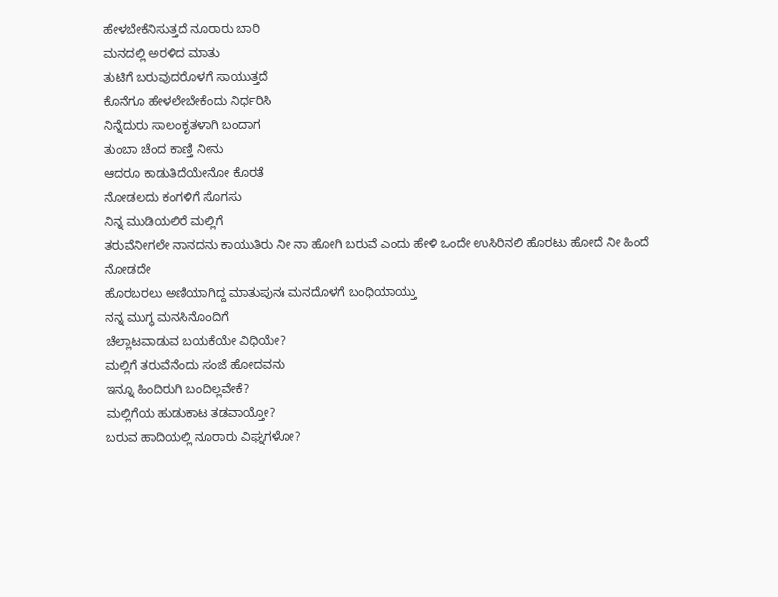ಹೇಳಬೇಕೆನಿಸುತ್ತದೆ ನೂರಾರು ಬಾರಿ
ಮನದಲ್ಲಿ ಅರಳಿದ ಮಾತು
ತುಟಿಗೆ ಬರುವುದರೊಳಗೆ ಸಾಯುತ್ತದೆ
ಕೊನೆಗೂ ಹೇಳಲೇಬೇಕೆಂದು ನಿರ್ಧರಿಸಿ
ನಿನ್ನೆದುರು ಸಾಲಂಕೃತಳಾಗಿ ಬಂದಾಗ
ತುಂಬಾ ಚೆಂದ ಕಾಣ್ತಿ ನೀನು
ಆದರೂ ಕಾಡುತಿದೆಯೇನೋ ಕೊರತೆ
ನೋಡಲದು ಕಂಗಳಿಗೆ ಸೊಗಸು
ನಿನ್ನ ಮುಡಿಯಲಿರೆ ಮಲ್ಲಿಗೆ
ತರುವೆನೀಗಲೇ ನಾನದನು ಕಾಯುತಿರು ನೀ ನಾ ಹೋಗಿ ಬರುವೆ ಎಂದು ಹೇಳಿ ಒಂದೇ ಉಸಿರಿನಲಿ ಹೊರಟು ಹೋದೆ ನೀ ಹಿಂದೆ ನೋಡದೇ
ಹೊರಬರಲು ಅಣಿಯಾಗಿದ್ದ ಮಾತುಪುನಃ ಮನದೊಳಗೆ ಬಂಧಿಯಾಯ್ತು
ನನ್ನ ಮುಗ್ಧ ಮನಸಿನೊಂದಿಗೆ
ಚೆಲ್ಲಾಟವಾಡುವ ಬಯಕೆಯೇ ವಿಧಿಯೇ?
ಮಲ್ಲಿಗೆ ತರುವೆನೆಂದು ಸಂಜೆ ಹೋದವನು
ಇನ್ನೂ ಹಿಂದಿರುಗಿ ಬಂದಿಲ್ಲವೇಕೆ?
ಮಲ್ಲಿಗೆಯ ಹುಡುಕಾಟ ತಡವಾಯ್ತೋ?
ಬರುವ ಹಾದಿಯಲ್ಲಿ ನೂರಾರು ವಿಘ್ನಗಳೋ?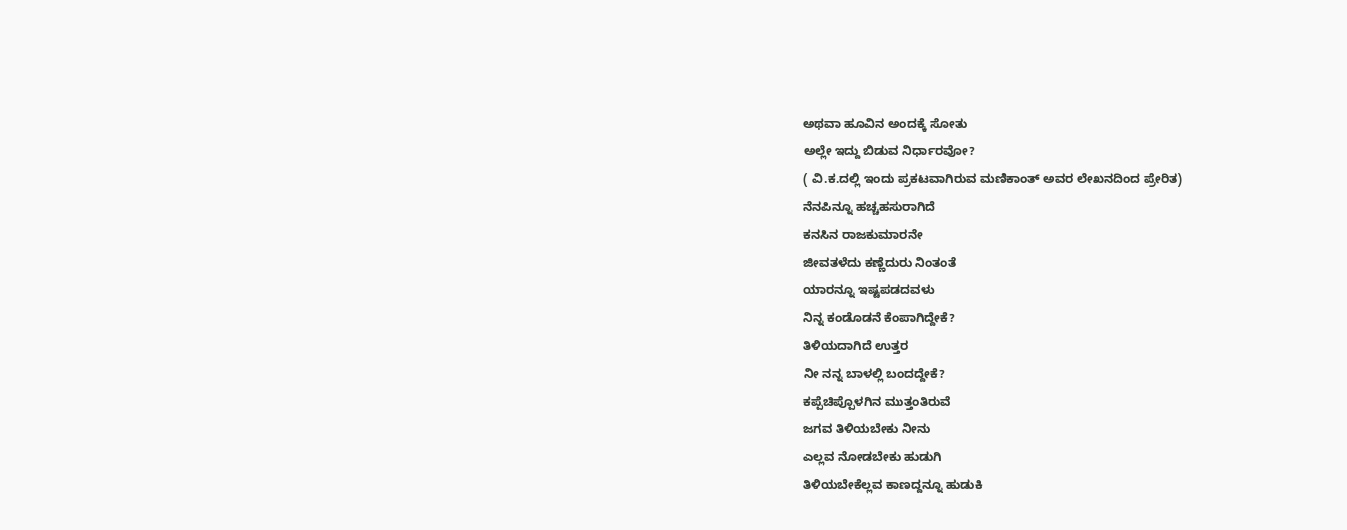ಅಥವಾ ಹೂವಿನ ಅಂದಕ್ಕೆ ಸೋತು
ಅಲ್ಲೇ ಇದ್ದು ಬಿಡುವ ನಿರ್ಧಾರವೋ?
( ವಿ.ಕ.ದಲ್ಲಿ ಇಂದು ಪ್ರಕಟವಾಗಿರುವ ಮಣಿಕಾಂತ್ ಅವರ ಲೇಖನದಿಂದ ಪ್ರೇರಿತ)
ನೆನಪಿನ್ನೂ ಹಚ್ಚಹಸುರಾಗಿದೆ
ಕನಸಿನ ರಾಜಕುಮಾರನೇ
ಜೀವತಳೆದು ಕಣ್ಣೆದುರು ನಿಂತಂತೆ
ಯಾರನ್ನೂ ಇಷ್ಟಪಡದವಳು
ನಿನ್ನ ಕಂಡೊಡನೆ ಕೆಂಪಾಗಿದ್ದೇಕೆ?
ತಿಳಿಯದಾಗಿದೆ ಉತ್ತರ
ನೀ ನನ್ನ ಬಾಳಲ್ಲಿ ಬಂದದ್ದೇಕೆ?
ಕಪ್ಪೆಚಿಪ್ಪೊಳಗಿನ ಮುತ್ತಂತಿರುವೆ
ಜಗವ ತಿಳಿಯಬೇಕು ನೀನು
ಎಲ್ಲವ ನೋಡಬೇಕು ಹುಡುಗಿ
ತಿಳಿಯಬೇಕೆಲ್ಲವ ಕಾಣದ್ದನ್ನೂ ಹುಡುಕಿ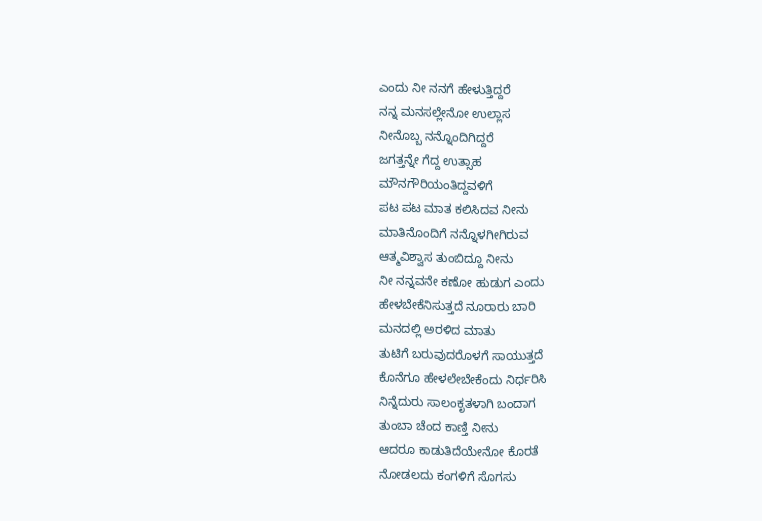ಎಂದು ನೀ ನನಗೆ ಹೇಳುತ್ತಿದ್ದರೆ
ನನ್ನ ಮನಸಲ್ಲೇನೋ ಉಲ್ಲಾಸ
ನೀನೊಬ್ಬ ನನ್ನೊಂದಿಗಿದ್ದರೆ
ಜಗತ್ತನ್ನೇ ಗೆದ್ದ ಉತ್ಸಾಹ
ಮೌನಗೌರಿಯಂತಿದ್ದವಳಿಗೆ
ಪಟ ಪಟ ಮಾತ ಕಲಿಸಿದವ ನೀನು
ಮಾತಿನೊಂದಿಗೆ ನನ್ನೊಳಗೀಗಿರುವ
ಆತ್ಮವಿಶ್ವಾಸ ತುಂಬಿದ್ದೂ ನೀನು
ನೀ ನನ್ನವನೇ ಕಣೋ ಹುಡುಗ ಎಂದು
ಹೇಳಬೇಕೆನಿಸುತ್ತದೆ ನೂರಾರು ಬಾರಿ
ಮನದಲ್ಲಿ ಅರಳಿದ ಮಾತು
ತುಟಿಗೆ ಬರುವುದರೊಳಗೆ ಸಾಯುತ್ತದೆ
ಕೊನೆಗೂ ಹೇಳಲೇಬೇಕೆಂದು ನಿರ್ಧರಿಸಿ
ನಿನ್ನೆದುರು ಸಾಲಂಕೃತಳಾಗಿ ಬಂದಾಗ
ತುಂಬಾ ಚೆಂದ ಕಾಣ್ತಿ ನೀನು
ಆದರೂ ಕಾಡುತಿದೆಯೇನೋ ಕೊರತೆ
ನೋಡಲದು ಕಂಗಳಿಗೆ ಸೊಗಸು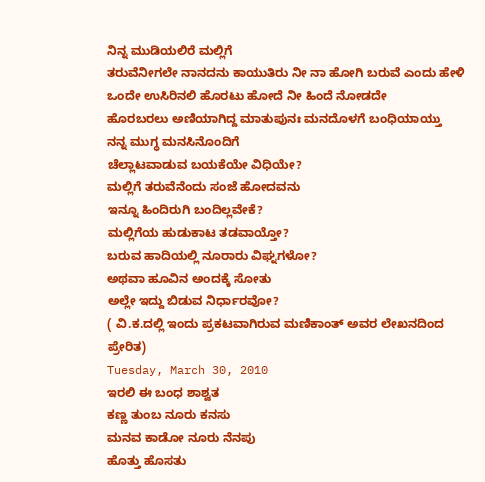ನಿನ್ನ ಮುಡಿಯಲಿರೆ ಮಲ್ಲಿಗೆ
ತರುವೆನೀಗಲೇ ನಾನದನು ಕಾಯುತಿರು ನೀ ನಾ ಹೋಗಿ ಬರುವೆ ಎಂದು ಹೇಳಿ ಒಂದೇ ಉಸಿರಿನಲಿ ಹೊರಟು ಹೋದೆ ನೀ ಹಿಂದೆ ನೋಡದೇ
ಹೊರಬರಲು ಅಣಿಯಾಗಿದ್ದ ಮಾತುಪುನಃ ಮನದೊಳಗೆ ಬಂಧಿಯಾಯ್ತು
ನನ್ನ ಮುಗ್ಧ ಮನಸಿನೊಂದಿಗೆ
ಚೆಲ್ಲಾಟವಾಡುವ ಬಯಕೆಯೇ ವಿಧಿಯೇ?
ಮಲ್ಲಿಗೆ ತರುವೆನೆಂದು ಸಂಜೆ ಹೋದವನು
ಇನ್ನೂ ಹಿಂದಿರುಗಿ ಬಂದಿಲ್ಲವೇಕೆ?
ಮಲ್ಲಿಗೆಯ ಹುಡುಕಾಟ ತಡವಾಯ್ತೋ?
ಬರುವ ಹಾದಿಯಲ್ಲಿ ನೂರಾರು ವಿಘ್ನಗಳೋ?
ಅಥವಾ ಹೂವಿನ ಅಂದಕ್ಕೆ ಸೋತು
ಅಲ್ಲೇ ಇದ್ದು ಬಿಡುವ ನಿರ್ಧಾರವೋ?
( ವಿ.ಕ.ದಲ್ಲಿ ಇಂದು ಪ್ರಕಟವಾಗಿರುವ ಮಣಿಕಾಂತ್ ಅವರ ಲೇಖನದಿಂದ ಪ್ರೇರಿತ)
Tuesday, March 30, 2010
ಇರಲಿ ಈ ಬಂಧ ಶಾಶ್ವತ
ಕಣ್ಣ ತುಂಬ ನೂರು ಕನಸು
ಮನವ ಕಾಡೋ ನೂರು ನೆನಪು
ಹೊತ್ತು ಹೊಸತು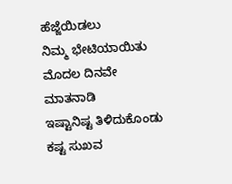ಹೆಜ್ಜೆಯಿಡಲು
ನಿಮ್ಮ ಭೇಟಿಯಾಯಿತು
ಮೊದಲ ದಿನವೇ ಮಾತನಾಡಿ
ಇಷ್ಟಾನಿಷ್ಟ ತಿಳಿದುಕೊಂಡು
ಕಷ್ಟ ಸುಖವ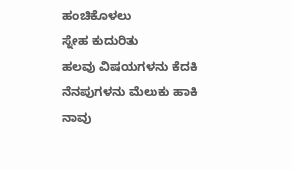ಹಂಚಿಕೊಳಲು
ಸ್ನೇಹ ಕುದುರಿತು
ಹಲವು ವಿಷಯಗಳನು ಕೆದಕಿ
ನೆನಪುಗಳನು ಮೆಲುಕು ಹಾಕಿ
ನಾವು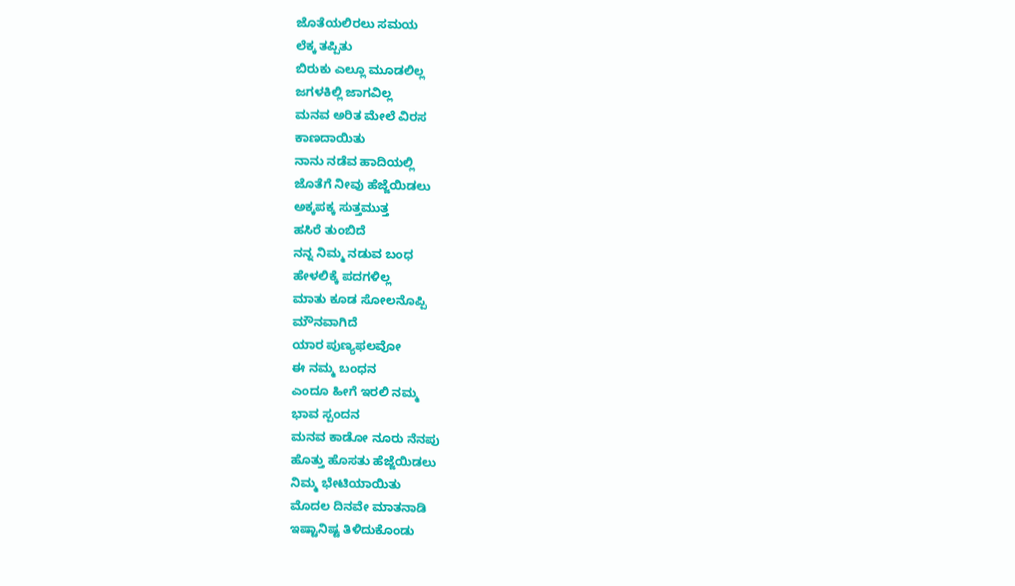ಜೊತೆಯಲಿರಲು ಸಮಯ
ಲೆಕ್ಕ ತಪ್ಪಿತು
ಬಿರುಕು ಎಲ್ಲೂ ಮೂಡಲಿಲ್ಲ
ಜಗಳಕಿಲ್ಲಿ ಜಾಗವಿಲ್ಲ
ಮನವ ಅರಿತ ಮೇಲೆ ವಿರಸ
ಕಾಣದಾಯಿತು
ನಾನು ನಡೆವ ಹಾದಿಯಲ್ಲಿ
ಜೊತೆಗೆ ನೀವು ಹೆಜ್ಜೆಯಿಡಲು
ಅಕ್ಕಪಕ್ಕ ಸುತ್ತಮುತ್ತ
ಹಸಿರೆ ತುಂಬಿದೆ
ನನ್ನ ನಿಮ್ಮ ನಡುವ ಬಂಧ
ಹೇಳಲಿಕ್ಕೆ ಪದಗಳಿಲ್ಲ
ಮಾತು ಕೂಡ ಸೋಲನೊಪ್ಪಿ
ಮೌನವಾಗಿದೆ
ಯಾರ ಪುಣ್ಯಫಲವೋ
ಈ ನಮ್ಮ ಬಂಧನ
ಎಂದೂ ಹೀಗೆ ಇರಲಿ ನಮ್ಮ
ಭಾವ ಸ್ಪಂದನ
ಮನವ ಕಾಡೋ ನೂರು ನೆನಪು
ಹೊತ್ತು ಹೊಸತು ಹೆಜ್ಜೆಯಿಡಲು
ನಿಮ್ಮ ಭೇಟಿಯಾಯಿತು
ಮೊದಲ ದಿನವೇ ಮಾತನಾಡಿ
ಇಷ್ಟಾನಿಷ್ಟ ತಿಳಿದುಕೊಂಡು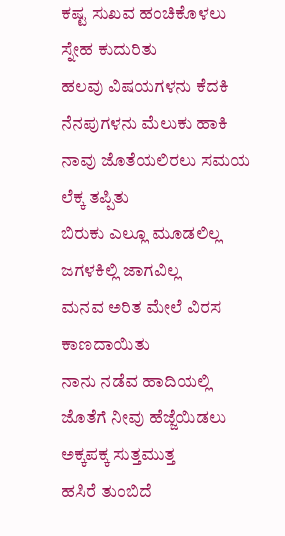ಕಷ್ಟ ಸುಖವ ಹಂಚಿಕೊಳಲು
ಸ್ನೇಹ ಕುದುರಿತು
ಹಲವು ವಿಷಯಗಳನು ಕೆದಕಿ
ನೆನಪುಗಳನು ಮೆಲುಕು ಹಾಕಿ
ನಾವು ಜೊತೆಯಲಿರಲು ಸಮಯ
ಲೆಕ್ಕ ತಪ್ಪಿತು
ಬಿರುಕು ಎಲ್ಲೂ ಮೂಡಲಿಲ್ಲ
ಜಗಳಕಿಲ್ಲಿ ಜಾಗವಿಲ್ಲ
ಮನವ ಅರಿತ ಮೇಲೆ ವಿರಸ
ಕಾಣದಾಯಿತು
ನಾನು ನಡೆವ ಹಾದಿಯಲ್ಲಿ
ಜೊತೆಗೆ ನೀವು ಹೆಜ್ಜೆಯಿಡಲು
ಅಕ್ಕಪಕ್ಕ ಸುತ್ತಮುತ್ತ
ಹಸಿರೆ ತುಂಬಿದೆ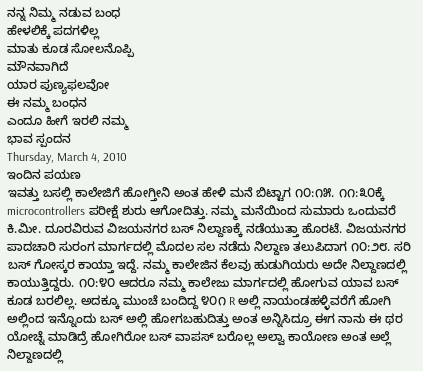ನನ್ನ ನಿಮ್ಮ ನಡುವ ಬಂಧ
ಹೇಳಲಿಕ್ಕೆ ಪದಗಳಿಲ್ಲ
ಮಾತು ಕೂಡ ಸೋಲನೊಪ್ಪಿ
ಮೌನವಾಗಿದೆ
ಯಾರ ಪುಣ್ಯಫಲವೋ
ಈ ನಮ್ಮ ಬಂಧನ
ಎಂದೂ ಹೀಗೆ ಇರಲಿ ನಮ್ಮ
ಭಾವ ಸ್ಪಂದನ
Thursday, March 4, 2010
ಇಂದಿನ ಪಯಣ
ಇವತ್ತು ಬಸಲ್ಲಿ ಕಾಲೇಜಿಗೆ ಹೋಗ್ತೀನಿ ಅಂತ ಹೇಳಿ ಮನೆ ಬಿಟ್ಟಾಗ ೧೦:೧೫. ೧೧:೩೦ಕ್ಕೆ microcontrollers ಪರೀಕ್ಷೆ ಶುರು ಆಗೋದಿತ್ತು. ನಮ್ಮ ಮನೆಯಿಂದ ಸುಮಾರು ಒಂದುವರೆ ಕಿ.ಮೀ. ದೂರವಿರುವ ವಿಜಯನಗರ ಬಸ್ ನಿಲ್ದಾಣಕ್ಕೆ ನಡೆಯುತ್ತಾ ಹೊರಟೆ. ವಿಜಯನಗರ ಪಾದಚಾರಿ ಸುರಂಗ ಮಾರ್ಗದಲ್ಲಿ ಮೊದಲ ಸಲ ನಡೆದು ನಿಲ್ದಾಣ ತಲುಪಿದಾಗ ೧೦:೨೮. ಸರಿ ಬಸ್ ಗೋಸ್ಕರ ಕಾಯ್ತಾ ಇದ್ದೆ. ನಮ್ಮ ಕಾಲೇಜಿನ ಕೆಲವು ಹುಡುಗಿಯರು ಅದೇ ನಿಲ್ದಾಣದಲ್ಲಿ ಕಾಯುತ್ತಿದ್ದರು. ೧೦:೪೦ ಆದರೂ ನಮ್ಮ ಕಾಲೇಜು ಮಾರ್ಗದಲ್ಲಿ ಹೋಗುವ ಯಾವ ಬಸ್ ಕೂಡ ಬರಲಿಲ್ಲ. ಅದಕ್ಕೂ ಮುಂಚೆ ಬಂದಿದ್ದ ೪೦೧ R ಅಲ್ಲಿ ನಾಯಂಡಹಳ್ಳಿವರೆಗೆ ಹೋಗಿ ಅಲ್ಲಿಂದ ಇನ್ನೊಂದು ಬಸ್ ಅಲ್ಲಿ ಹೋಗಬಹುದಿತ್ತು ಅಂತ ಅನ್ನಿಸಿದ್ರೂ ಈಗ ನಾನು ಈ ಥರ ಯೋಚ್ನೆ ಮಾಡಿದ್ರೆ ಹೋಗಿರೋ ಬಸ್ ವಾಪಸ್ ಬರೊಲ್ಲ ಅಲ್ವಾ ಕಾಯೋಣ ಅಂತ ಅಲ್ಲೆ ನಿಲ್ದಾಣದಲ್ಲಿ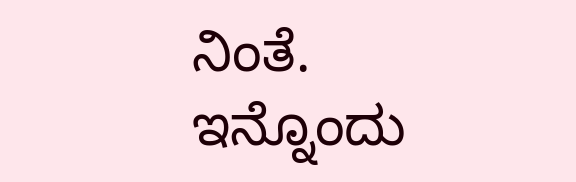ನಿಂತೆ.
ಇನ್ನೊಂದು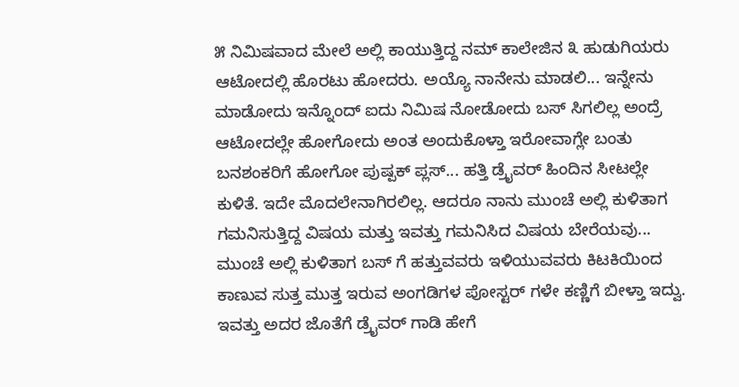೫ ನಿಮಿಷವಾದ ಮೇಲೆ ಅಲ್ಲಿ ಕಾಯುತ್ತಿದ್ದ ನಮ್ ಕಾಲೇಜಿನ ೩ ಹುಡುಗಿಯರು ಆಟೋದಲ್ಲಿ ಹೊರಟು ಹೋದರು. ಅಯ್ಯೊ ನಾನೇನು ಮಾಡಲಿ... ಇನ್ನೇನು ಮಾಡೋದು ಇನ್ನೊಂದ್ ಐದು ನಿಮಿಷ ನೋಡೋದು ಬಸ್ ಸಿಗಲಿಲ್ಲ ಅಂದ್ರೆ ಆಟೋದಲ್ಲೇ ಹೋಗೋದು ಅಂತ ಅಂದುಕೊಳ್ತಾ ಇರೋವಾಗ್ಲೇ ಬಂತು ಬನಶಂಕರಿಗೆ ಹೋಗೋ ಪುಷ್ಪಕ್ ಪ್ಲಸ್... ಹತ್ತಿ ಡ್ರೈವರ್ ಹಿಂದಿನ ಸೀಟಲ್ಲೇ ಕುಳಿತೆ. ಇದೇ ಮೊದಲೇನಾಗಿರಲಿಲ್ಲ. ಆದರೂ ನಾನು ಮುಂಚೆ ಅಲ್ಲಿ ಕುಳಿತಾಗ ಗಮನಿಸುತ್ತಿದ್ದ ವಿಷಯ ಮತ್ತು ಇವತ್ತು ಗಮನಿಸಿದ ವಿಷಯ ಬೇರೆಯವು... ಮುಂಚೆ ಅಲ್ಲಿ ಕುಳಿತಾಗ ಬಸ್ ಗೆ ಹತ್ತುವವರು ಇಳಿಯುವವರು ಕಿಟಕಿಯಿಂದ ಕಾಣುವ ಸುತ್ತ ಮುತ್ತ ಇರುವ ಅಂಗಡಿಗಳ ಪೋಸ್ಟರ್ ಗಳೇ ಕಣ್ಣಿಗೆ ಬೀಳ್ತಾ ಇದ್ವು. ಇವತ್ತು ಅದರ ಜೊತೆಗೆ ಡ್ರೈವರ್ ಗಾಡಿ ಹೇಗೆ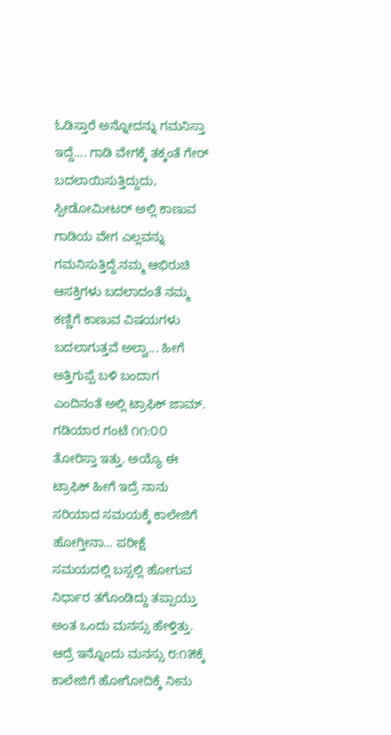ಓಡಿಸ್ತಾರೆ ಅನ್ನೋದನ್ನು ಗಮನಿಸ್ತಾ ಇದ್ದೆ.... ಗಾಡಿ ವೇಗಕ್ಕೆ ತಕ್ಕಂತೆ ಗೇರ್ ಬದಲಾಯಿಸುತ್ತಿದ್ದುದು, ಸ್ಪೀಡೋಮೀಟರ್ ಅಲ್ಲಿ ಕಾಣುವ ಗಾಡಿಯ ವೇಗ ಎಲ್ಲವನ್ನು ಗಮನಿಸುತ್ತಿದ್ದೆ.ನಮ್ಮ ಆಭಿರುಚಿ ಆಸಕ್ತಿಗಳು ಬದಲಾದಂತೆ ನಮ್ಮ ಕಣ್ಣಿಗೆ ಕಾಣುವ ವಿಷಯಗಳು ಬದಲಾಗುತ್ತವೆ ಅಲ್ವಾ... ಹೀಗೆ ಅತ್ತಿಗುಪ್ಪೆ ಬಳಿ ಬಂದಾಗ ಎಂದಿನಂತೆ ಅಲ್ಲಿ ಟ್ರಾಫಿಕ್ ಜಾಮ್.
ಗಡಿಯಾರ ಗಂಟೆ ೧೧:೦೦ ತೋರಿಸ್ತಾ ಇತ್ತು. ಅಯ್ಯೊ ಈ ಟ್ರಾಫಿಕ್ ಹೀಗೆ ಇದ್ರೆ ನಾನು ಸರಿಯಾದ ಸಮಯಕ್ಕೆ ಕಾಲೇಜಿಗೆ ಹೋಗ್ತೀನಾ... ಪರೀಕ್ಷೆ ಸಮಯದಲ್ಲಿ ಬಸ್ಸಲ್ಲಿ ಹೋಗುವ ನಿರ್ಧಾರ ತಗೊಂಡಿದ್ದು ತಪ್ಪಾಯ್ತು ಅಂತ ಒಂದು ಮನಸ್ಸು ಹೇಳ್ತಿತ್ತು. ಆದ್ರೆ ಇನ್ನೊಂದು ಮನಸ್ಸು ೮:೧೫ಕ್ಕೆ ಕಾಲೇಜಿಗೆ ಹೋಗೋದಿಕ್ಕೆ ನೀನು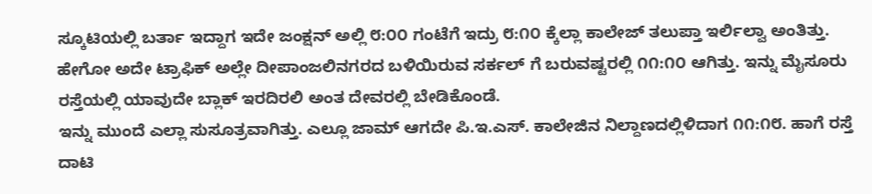ಸ್ಕೂಟಿಯಲ್ಲಿ ಬರ್ತಾ ಇದ್ದಾಗ ಇದೇ ಜಂಕ್ಷನ್ ಅಲ್ಲಿ ೮:೦೦ ಗಂಟೆಗೆ ಇದ್ರು ೮:೧೦ ಕ್ಕೆಲ್ಲಾ ಕಾಲೇಜ್ ತಲುಪ್ತಾ ಇರ್ಲಿಲ್ವಾ ಅಂತಿತ್ತು. ಹೇಗೋ ಅದೇ ಟ್ರಾಫಿಕ್ ಅಲ್ಲೇ ದೀಪಾಂಜಲಿನಗರದ ಬಳಿಯಿರುವ ಸರ್ಕಲ್ ಗೆ ಬರುವಷ್ಟರಲ್ಲಿ ೧೧:೧೦ ಆಗಿತ್ತು. ಇನ್ನು ಮೈಸೂರು ರಸ್ತೆಯಲ್ಲಿ ಯಾವುದೇ ಬ್ಲಾಕ್ ಇರದಿರಲಿ ಅಂತ ದೇವರಲ್ಲಿ ಬೇಡಿಕೊಂಡೆ.
ಇನ್ನು ಮುಂದೆ ಎಲ್ಲಾ ಸುಸೂತ್ರವಾಗಿತ್ತು. ಎಲ್ಲೂ ಜಾಮ್ ಆಗದೇ ಪಿ.ಇ.ಎಸ್. ಕಾಲೇಜಿನ ನಿಲ್ದಾಣದಲ್ಲಿಳಿದಾಗ ೧೧:೧೮. ಹಾಗೆ ರಸ್ತೆ ದಾಟಿ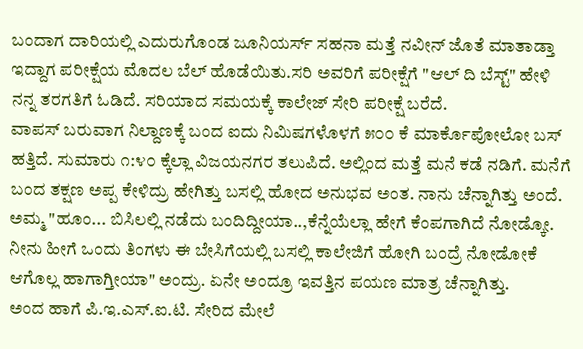ಬಂದಾಗ ದಾರಿಯಲ್ಲಿ ಎದುರುಗೊಂಡ ಜೂನಿಯರ್ಸ್ ಸಹನಾ ಮತ್ತೆ ನವೀನ್ ಜೊತೆ ಮಾತಾಡ್ತಾ ಇದ್ದಾಗ ಪರೀಕ್ಷೆಯ ಮೊದಲ ಬೆಲ್ ಹೊಡೆಯಿತು.ಸರಿ ಅವರಿಗೆ ಪರೀಕ್ಷೆಗೆ "ಆಲ್ ದಿ ಬೆಸ್ಟ್" ಹೇಳಿ ನನ್ನ ತರಗತಿಗೆ ಓಡಿದೆ. ಸರಿಯಾದ ಸಮಯಕ್ಕೆ ಕಾಲೇಜ್ ಸೇರಿ ಪರೀಕ್ಷೆ ಬರೆದೆ.
ವಾಪಸ್ ಬರುವಾಗ ನಿಲ್ದಾಣಕ್ಕೆ ಬಂದ ಐದು ನಿಮಿಷಗಳೊಳಗೆ ೫೦೦ ಕೆ ಮಾರ್ಕೊಪೋಲೋ ಬಸ್ ಹತ್ತಿದೆ. ಸುಮಾರು ೧:೪೦ ಕ್ಕೆಲ್ಲಾ ವಿಜಯನಗರ ತಲುಪಿದೆ. ಅಲ್ಲಿಂದ ಮತ್ತೆ ಮನೆ ಕಡೆ ನಡಿಗೆ. ಮನೆಗೆ ಬಂದ ತಕ್ಷಣ ಅಪ್ಪ ಕೇಳಿದ್ರು ಹೇಗಿತ್ತು ಬಸಲ್ಲಿ ಹೋದ ಅನುಭವ ಅಂತ. ನಾನು ಚೆನ್ನಾಗಿತ್ತು ಅಂದೆ. ಅಮ್ಮ "ಹೂಂ... ಬಿಸಿಲಲ್ಲಿ ನಡೆದು ಬಂದಿದ್ದೀಯಾ..,ಕೆನ್ನೆಯೆಲ್ಲಾ ಹೇಗೆ ಕೆಂಪಗಾಗಿದೆ ನೋಡ್ಕೋ. ನೀನು ಹೀಗೆ ಒಂದು ತಿಂಗಳು ಈ ಬೇಸಿಗೆಯಲ್ಲಿ ಬಸಲ್ಲಿ ಕಾಲೇಜಿಗೆ ಹೋಗಿ ಬಂದ್ರೆ ನೋಡೋಕೆ ಆಗೊಲ್ಲ ಹಾಗಾಗ್ತೀಯಾ" ಅಂದ್ರು. ಏನೇ ಅಂದ್ರೂ ಇವತ್ತಿನ ಪಯಣ ಮಾತ್ರ ಚೆನ್ನಾಗಿತ್ತು.
ಅಂದ ಹಾಗೆ ಪಿ.ಇ.ಎಸ್.ಐ.ಟಿ. ಸೇರಿದ ಮೇಲೆ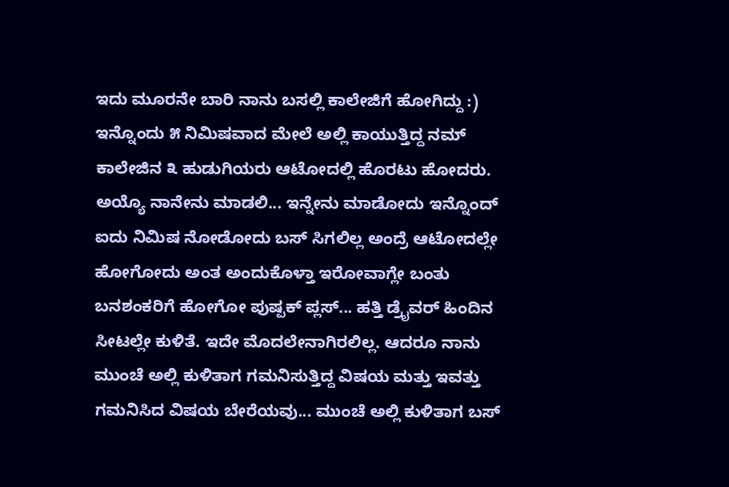ಇದು ಮೂರನೇ ಬಾರಿ ನಾನು ಬಸಲ್ಲಿ ಕಾಲೇಜಿಗೆ ಹೋಗಿದ್ದು :)
ಇನ್ನೊಂದು ೫ ನಿಮಿಷವಾದ ಮೇಲೆ ಅಲ್ಲಿ ಕಾಯುತ್ತಿದ್ದ ನಮ್ ಕಾಲೇಜಿನ ೩ ಹುಡುಗಿಯರು ಆಟೋದಲ್ಲಿ ಹೊರಟು ಹೋದರು. ಅಯ್ಯೊ ನಾನೇನು ಮಾಡಲಿ... ಇನ್ನೇನು ಮಾಡೋದು ಇನ್ನೊಂದ್ ಐದು ನಿಮಿಷ ನೋಡೋದು ಬಸ್ ಸಿಗಲಿಲ್ಲ ಅಂದ್ರೆ ಆಟೋದಲ್ಲೇ ಹೋಗೋದು ಅಂತ ಅಂದುಕೊಳ್ತಾ ಇರೋವಾಗ್ಲೇ ಬಂತು ಬನಶಂಕರಿಗೆ ಹೋಗೋ ಪುಷ್ಪಕ್ ಪ್ಲಸ್... ಹತ್ತಿ ಡ್ರೈವರ್ ಹಿಂದಿನ ಸೀಟಲ್ಲೇ ಕುಳಿತೆ. ಇದೇ ಮೊದಲೇನಾಗಿರಲಿಲ್ಲ. ಆದರೂ ನಾನು ಮುಂಚೆ ಅಲ್ಲಿ ಕುಳಿತಾಗ ಗಮನಿಸುತ್ತಿದ್ದ ವಿಷಯ ಮತ್ತು ಇವತ್ತು ಗಮನಿಸಿದ ವಿಷಯ ಬೇರೆಯವು... ಮುಂಚೆ ಅಲ್ಲಿ ಕುಳಿತಾಗ ಬಸ್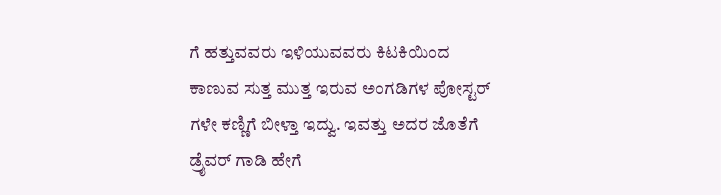ಗೆ ಹತ್ತುವವರು ಇಳಿಯುವವರು ಕಿಟಕಿಯಿಂದ ಕಾಣುವ ಸುತ್ತ ಮುತ್ತ ಇರುವ ಅಂಗಡಿಗಳ ಪೋಸ್ಟರ್ ಗಳೇ ಕಣ್ಣಿಗೆ ಬೀಳ್ತಾ ಇದ್ವು. ಇವತ್ತು ಅದರ ಜೊತೆಗೆ ಡ್ರೈವರ್ ಗಾಡಿ ಹೇಗೆ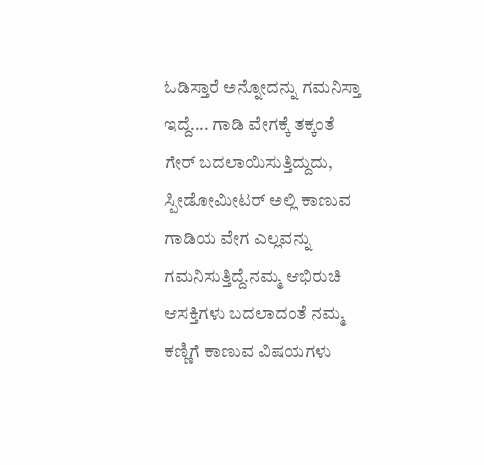ಓಡಿಸ್ತಾರೆ ಅನ್ನೋದನ್ನು ಗಮನಿಸ್ತಾ ಇದ್ದೆ.... ಗಾಡಿ ವೇಗಕ್ಕೆ ತಕ್ಕಂತೆ ಗೇರ್ ಬದಲಾಯಿಸುತ್ತಿದ್ದುದು, ಸ್ಪೀಡೋಮೀಟರ್ ಅಲ್ಲಿ ಕಾಣುವ ಗಾಡಿಯ ವೇಗ ಎಲ್ಲವನ್ನು ಗಮನಿಸುತ್ತಿದ್ದೆ.ನಮ್ಮ ಆಭಿರುಚಿ ಆಸಕ್ತಿಗಳು ಬದಲಾದಂತೆ ನಮ್ಮ ಕಣ್ಣಿಗೆ ಕಾಣುವ ವಿಷಯಗಳು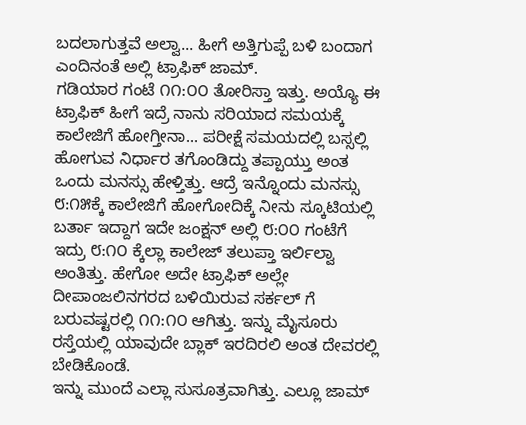ಬದಲಾಗುತ್ತವೆ ಅಲ್ವಾ... ಹೀಗೆ ಅತ್ತಿಗುಪ್ಪೆ ಬಳಿ ಬಂದಾಗ ಎಂದಿನಂತೆ ಅಲ್ಲಿ ಟ್ರಾಫಿಕ್ ಜಾಮ್.
ಗಡಿಯಾರ ಗಂಟೆ ೧೧:೦೦ ತೋರಿಸ್ತಾ ಇತ್ತು. ಅಯ್ಯೊ ಈ ಟ್ರಾಫಿಕ್ ಹೀಗೆ ಇದ್ರೆ ನಾನು ಸರಿಯಾದ ಸಮಯಕ್ಕೆ ಕಾಲೇಜಿಗೆ ಹೋಗ್ತೀನಾ... ಪರೀಕ್ಷೆ ಸಮಯದಲ್ಲಿ ಬಸ್ಸಲ್ಲಿ ಹೋಗುವ ನಿರ್ಧಾರ ತಗೊಂಡಿದ್ದು ತಪ್ಪಾಯ್ತು ಅಂತ ಒಂದು ಮನಸ್ಸು ಹೇಳ್ತಿತ್ತು. ಆದ್ರೆ ಇನ್ನೊಂದು ಮನಸ್ಸು ೮:೧೫ಕ್ಕೆ ಕಾಲೇಜಿಗೆ ಹೋಗೋದಿಕ್ಕೆ ನೀನು ಸ್ಕೂಟಿಯಲ್ಲಿ ಬರ್ತಾ ಇದ್ದಾಗ ಇದೇ ಜಂಕ್ಷನ್ ಅಲ್ಲಿ ೮:೦೦ ಗಂಟೆಗೆ ಇದ್ರು ೮:೧೦ ಕ್ಕೆಲ್ಲಾ ಕಾಲೇಜ್ ತಲುಪ್ತಾ ಇರ್ಲಿಲ್ವಾ ಅಂತಿತ್ತು. ಹೇಗೋ ಅದೇ ಟ್ರಾಫಿಕ್ ಅಲ್ಲೇ ದೀಪಾಂಜಲಿನಗರದ ಬಳಿಯಿರುವ ಸರ್ಕಲ್ ಗೆ ಬರುವಷ್ಟರಲ್ಲಿ ೧೧:೧೦ ಆಗಿತ್ತು. ಇನ್ನು ಮೈಸೂರು ರಸ್ತೆಯಲ್ಲಿ ಯಾವುದೇ ಬ್ಲಾಕ್ ಇರದಿರಲಿ ಅಂತ ದೇವರಲ್ಲಿ ಬೇಡಿಕೊಂಡೆ.
ಇನ್ನು ಮುಂದೆ ಎಲ್ಲಾ ಸುಸೂತ್ರವಾಗಿತ್ತು. ಎಲ್ಲೂ ಜಾಮ್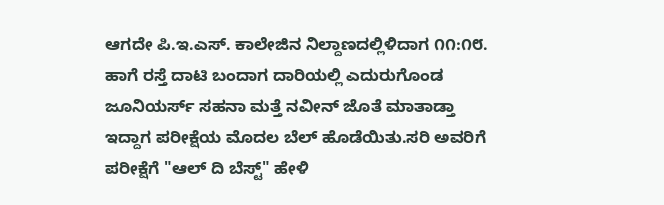ಆಗದೇ ಪಿ.ಇ.ಎಸ್. ಕಾಲೇಜಿನ ನಿಲ್ದಾಣದಲ್ಲಿಳಿದಾಗ ೧೧:೧೮. ಹಾಗೆ ರಸ್ತೆ ದಾಟಿ ಬಂದಾಗ ದಾರಿಯಲ್ಲಿ ಎದುರುಗೊಂಡ ಜೂನಿಯರ್ಸ್ ಸಹನಾ ಮತ್ತೆ ನವೀನ್ ಜೊತೆ ಮಾತಾಡ್ತಾ ಇದ್ದಾಗ ಪರೀಕ್ಷೆಯ ಮೊದಲ ಬೆಲ್ ಹೊಡೆಯಿತು.ಸರಿ ಅವರಿಗೆ ಪರೀಕ್ಷೆಗೆ "ಆಲ್ ದಿ ಬೆಸ್ಟ್" ಹೇಳಿ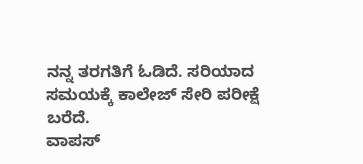ನನ್ನ ತರಗತಿಗೆ ಓಡಿದೆ. ಸರಿಯಾದ ಸಮಯಕ್ಕೆ ಕಾಲೇಜ್ ಸೇರಿ ಪರೀಕ್ಷೆ ಬರೆದೆ.
ವಾಪಸ್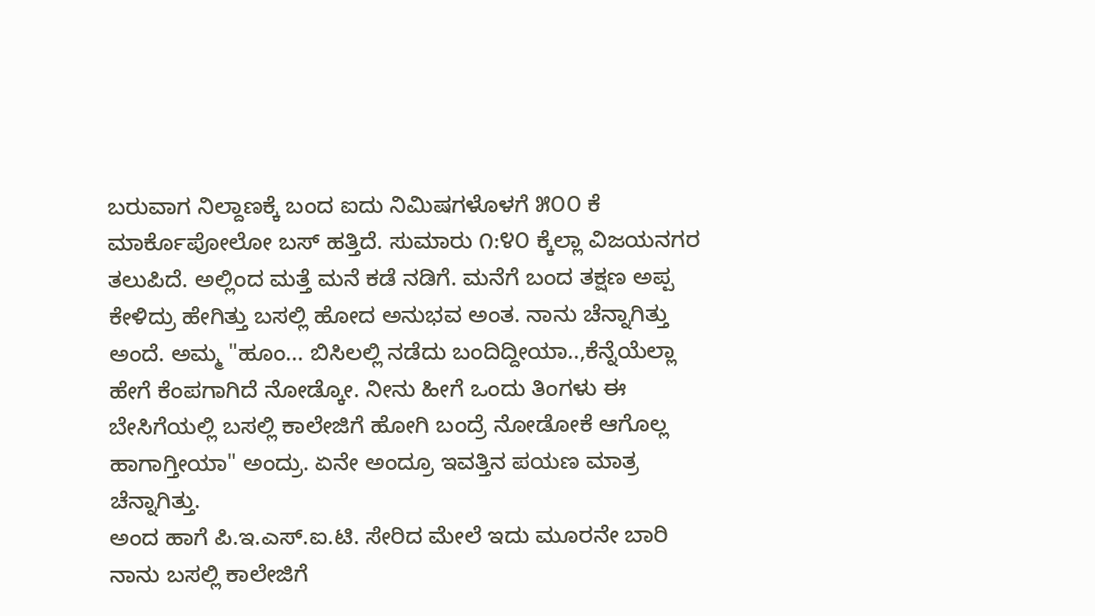ಬರುವಾಗ ನಿಲ್ದಾಣಕ್ಕೆ ಬಂದ ಐದು ನಿಮಿಷಗಳೊಳಗೆ ೫೦೦ ಕೆ ಮಾರ್ಕೊಪೋಲೋ ಬಸ್ ಹತ್ತಿದೆ. ಸುಮಾರು ೧:೪೦ ಕ್ಕೆಲ್ಲಾ ವಿಜಯನಗರ ತಲುಪಿದೆ. ಅಲ್ಲಿಂದ ಮತ್ತೆ ಮನೆ ಕಡೆ ನಡಿಗೆ. ಮನೆಗೆ ಬಂದ ತಕ್ಷಣ ಅಪ್ಪ ಕೇಳಿದ್ರು ಹೇಗಿತ್ತು ಬಸಲ್ಲಿ ಹೋದ ಅನುಭವ ಅಂತ. ನಾನು ಚೆನ್ನಾಗಿತ್ತು ಅಂದೆ. ಅಮ್ಮ "ಹೂಂ... ಬಿಸಿಲಲ್ಲಿ ನಡೆದು ಬಂದಿದ್ದೀಯಾ..,ಕೆನ್ನೆಯೆಲ್ಲಾ ಹೇಗೆ ಕೆಂಪಗಾಗಿದೆ ನೋಡ್ಕೋ. ನೀನು ಹೀಗೆ ಒಂದು ತಿಂಗಳು ಈ ಬೇಸಿಗೆಯಲ್ಲಿ ಬಸಲ್ಲಿ ಕಾಲೇಜಿಗೆ ಹೋಗಿ ಬಂದ್ರೆ ನೋಡೋಕೆ ಆಗೊಲ್ಲ ಹಾಗಾಗ್ತೀಯಾ" ಅಂದ್ರು. ಏನೇ ಅಂದ್ರೂ ಇವತ್ತಿನ ಪಯಣ ಮಾತ್ರ ಚೆನ್ನಾಗಿತ್ತು.
ಅಂದ ಹಾಗೆ ಪಿ.ಇ.ಎಸ್.ಐ.ಟಿ. ಸೇರಿದ ಮೇಲೆ ಇದು ಮೂರನೇ ಬಾರಿ ನಾನು ಬಸಲ್ಲಿ ಕಾಲೇಜಿಗೆ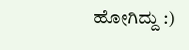ಹೋಗಿದ್ದು :)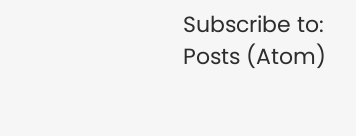Subscribe to:
Posts (Atom)